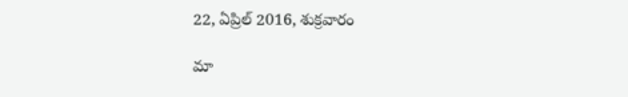22, ఏప్రిల్ 2016, శుక్రవారం

మా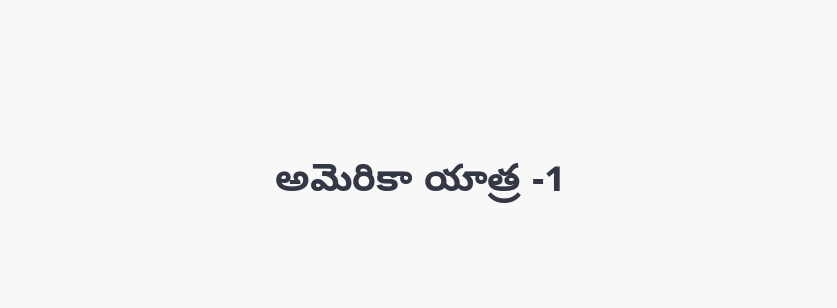అమెరికా యాత్ర -1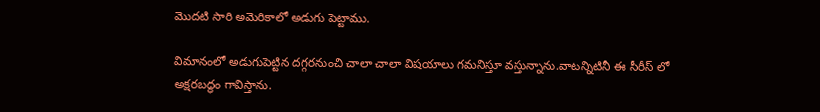మొదటి సారి అమెరికాలో అడుగు పెట్టాము.

విమానంలో అడుగుపెట్టిన దగ్గరనుంచి చాలా చాలా విషయాలు గమనిస్తూ వస్తున్నాను.వాటన్నిటినీ ఈ సీరీస్ లో అక్షరబద్ధం గావిస్తాను.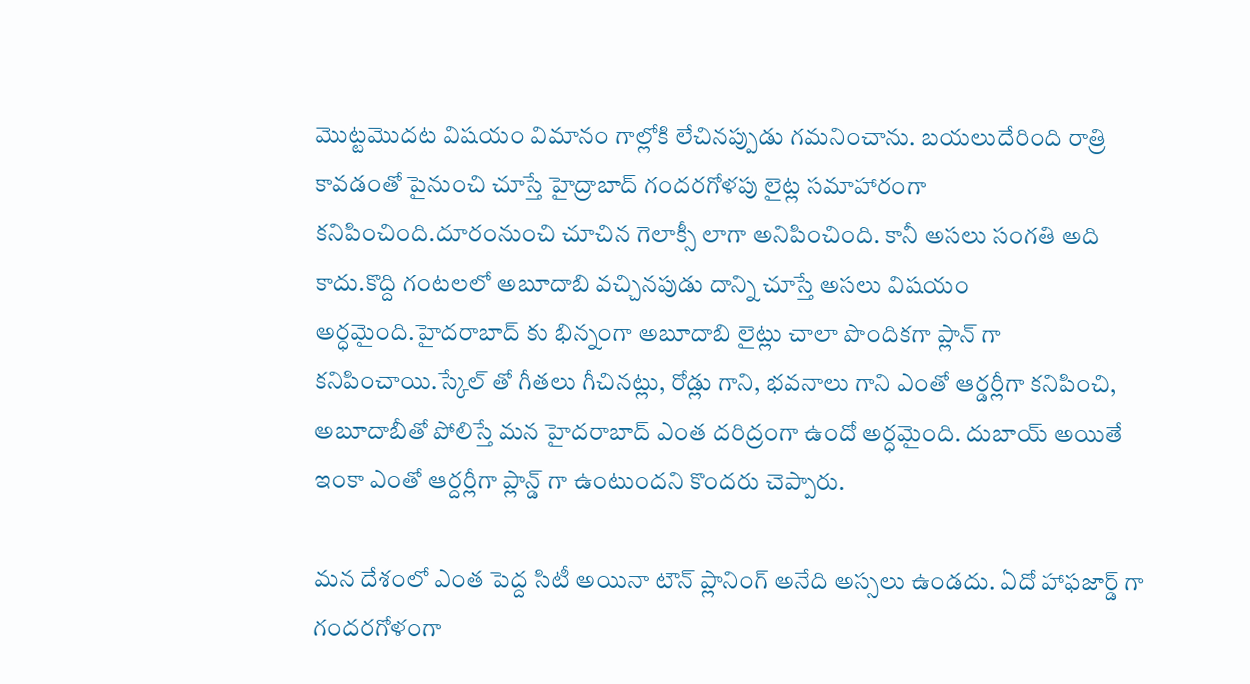మొట్టమొదట విషయం విమానం గాల్లోకి లేచినప్పుడు గమనించాను. బయలుదేరింది రాత్రి కావడంతో పైనుంచి చూస్తే హైద్రాబాద్ గందరగోళపు లైట్ల సమాహారంగా కనిపించింది.దూరంనుంచి చూచిన గెలాక్సీ లాగా అనిపించింది. కానీ అసలు సంగతి అది కాదు.కొద్ది గంటలలో అబూదాబి వచ్చినపుడు దాన్ని చూస్తే అసలు విషయం అర్ధమైంది.హైదరాబాద్ కు భిన్నంగా అబూదాబి లైట్లు చాలా పొందికగా ప్లాన్ గా కనిపించాయి.స్కేల్ తో గీతలు గీచినట్లు, రోడ్లు గాని, భవనాలు గాని ఎంతో ఆర్డర్లీగా కనిపించి, అబూదాబీతో పోలిస్తే మన హైదరాబాద్ ఎంత దరిద్రంగా ఉందో అర్ధమైంది. దుబాయ్ అయితే ఇంకా ఎంతో ఆర్దర్లీగా ప్లాన్డ్ గా ఉంటుందని కొందరు చెప్పారు.

మన దేశంలో ఎంత పెద్ద సిటీ అయినా టౌన్ ప్లానింగ్ అనేది అస్సలు ఉండదు. ఏదో హాఫజార్డ్ గా గందరగోళంగా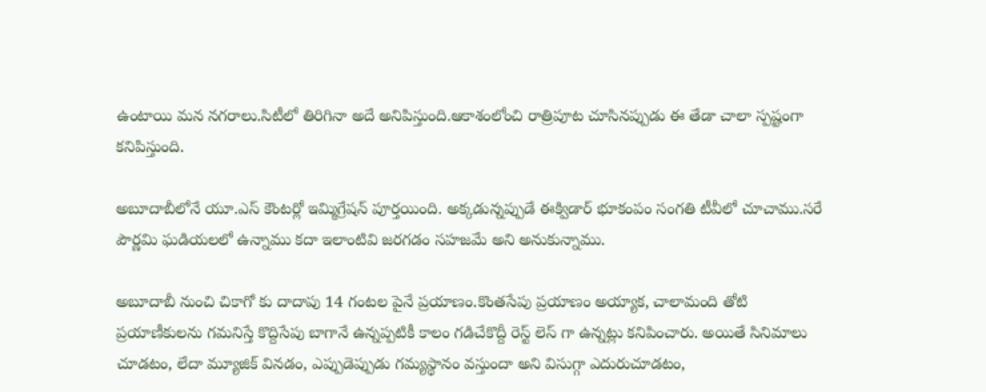ఉంటాయి మన నగరాలు.సిటీలో తిరిగినా అదే అనిపిస్తుంది.ఆకాశంలోంచి రాత్రిపూట చూసినప్పుడు ఈ తేడా చాలా స్పష్టంగా కనిపిస్తుంది.

అబూదాబీలోనే యూ.ఎస్ కౌంటర్లో ఇమ్మిగ్రేషన్ పూర్తయింది. అక్కడున్నప్పుడే ఈక్విడార్ భూకంపం సంగతి టీవీలో చూచాము.సరే పౌర్ణమి ఘడియలలో ఉన్నాము కదా ఇలాంటివి జరగడం సహజమే అని అనుకున్నాము.

అబూదాబీ నుంచి చికాగో కు దాదాపు 14 గంటల పైనే ప్రయాణం.కొంతసేపు ప్రయాణం అయ్యాక, చాలామంది తోటి ప్రయాణీకులను గమనిస్తే కొద్దిసేపు బాగానే ఉన్నప్పటికీ కాలం గడిచేకొద్దీ రెస్ట్ లెస్ గా ఉన్నట్లు కనిపించారు. అయితే సినిమాలు చూడటం, లేదా మ్యూజిక్ వినడం, ఎప్పుడెప్పుడు గమ్యస్థానం వస్తుందా అని విసుగ్గా ఎదురుచూడటం,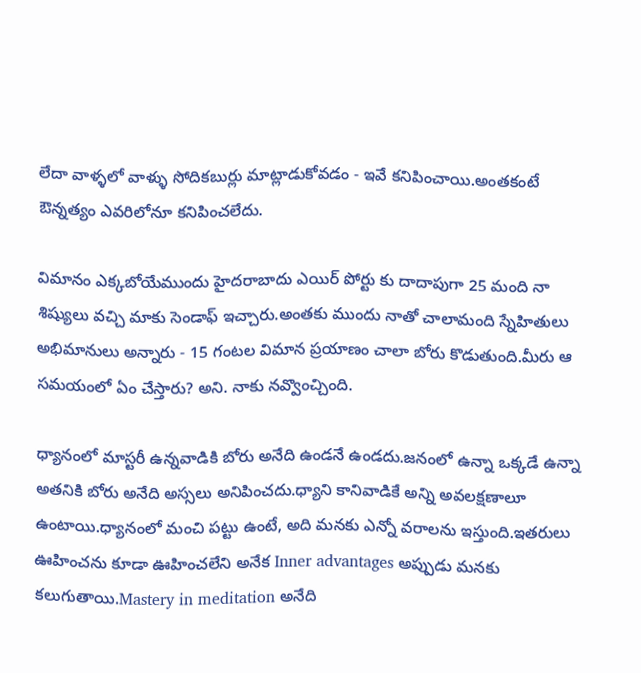లేదా వాళ్ళలో వాళ్ళు సోదికబుర్లు మాట్లాడుకోవడం - ఇవే కనిపించాయి.అంతకంటే ఔన్నత్యం ఎవరిలోనూ కనిపించలేదు.

విమానం ఎక్కబోయేముందు హైదరాబాదు ఎయిర్ పోర్టు కు దాదాపుగా 25 మంది నా శిష్యులు వచ్చి మాకు సెండాఫ్ ఇచ్చారు.అంతకు ముందు నాతో చాలామంది స్నేహితులు అభిమానులు అన్నారు - 15 గంటల విమాన ప్రయాణం చాలా బోరు కొడుతుంది.మీరు ఆ సమయంలో ఏం చేస్తారు? అని. నాకు నవ్వొంచ్చింది.

ధ్యానంలో మాస్టరీ ఉన్నవాడికి బోరు అనేది ఉండనే ఉండదు.జనంలో ఉన్నా ఒక్కడే ఉన్నా అతనికి బోరు అనేది అస్సలు అనిపించదు.ధ్యాని కానివాడికే అన్ని అవలక్షణాలూ ఉంటాయి.ధ్యానంలో మంచి పట్టు ఉంటే, అది మనకు ఎన్నో వరాలను ఇస్తుంది.ఇతరులు ఊహించను కూడా ఊహించలేని అనేక Inner advantages అప్పుడు మనకు కలుగుతాయి.Mastery in meditation అనేది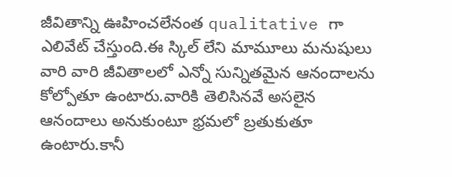జీవితాన్ని ఊహించలేనంత qualitative గా ఎలివేట్ చేస్తుంది.ఈ స్కిల్ లేని మామూలు మనుషులు వారి వారి జీవితాలలో ఎన్నో సున్నితమైన ఆనందాలను కోల్పోతూ ఉంటారు.వారికి తెలిసినవే అసలైన ఆనందాలు అనుకుంటూ భ్రమలో బ్రతుకుతూ ఉంటారు.కానీ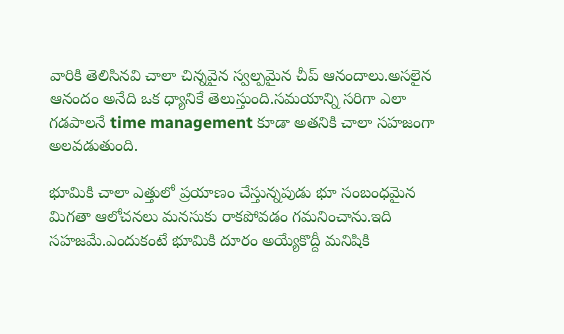వారికి తెలిసినవి చాలా చిన్నవైన స్వల్పమైన చీప్ ఆనందాలు.అసలైన ఆనందం అనేది ఒక ధ్యానికే తెలుస్తుంది.సమయాన్ని సరిగా ఎలా గడపాలనే time management కూడా అతనికి చాలా సహజంగా అలవడుతుంది.

భూమికి చాలా ఎత్తులో ప్రయాణం చేస్తున్నపుడు భూ సంబంధమైన మిగతా ఆలోచనలు మనసుకు రాకపోవడం గమనించాను.ఇది సహజమే.ఎందుకంటే భూమికి దూరం అయ్యేకొద్దీ మనిషికి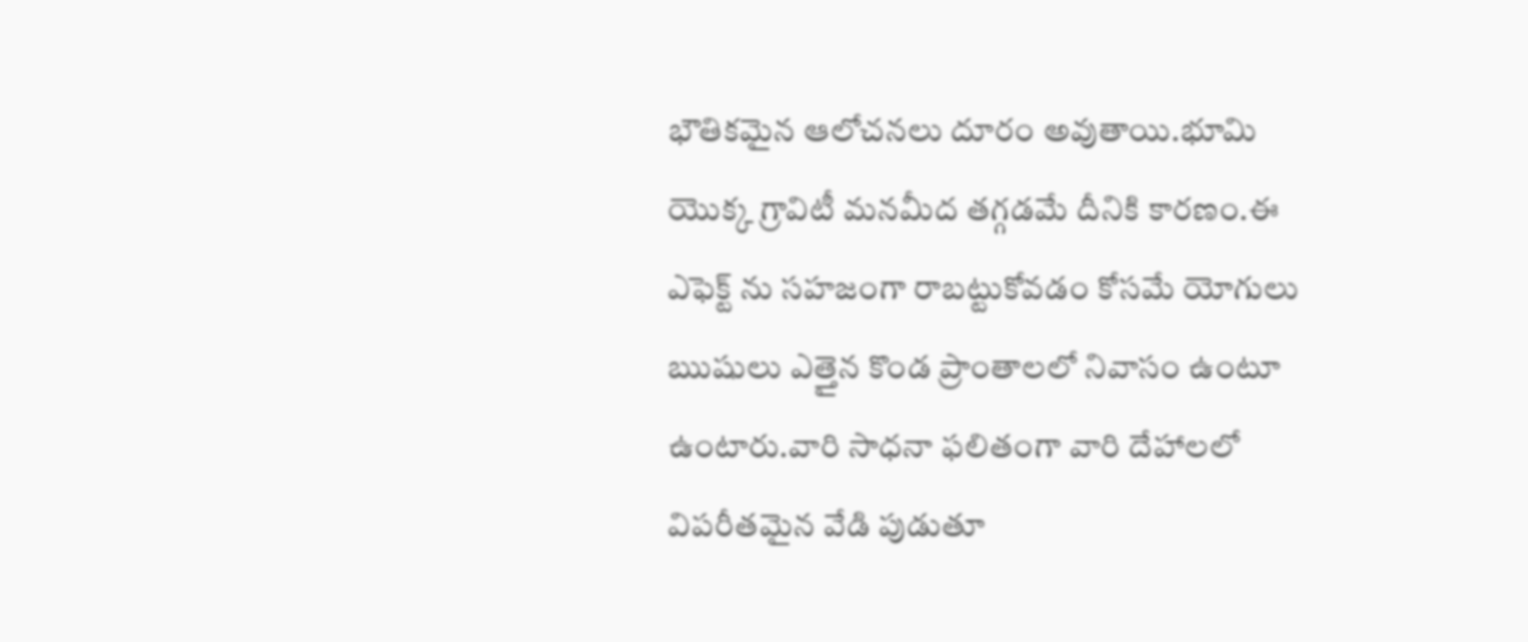భౌతికమైన ఆలోచనలు దూరం అవుతాయి.భూమి యొక్క గ్రావిటీ మనమీద తగ్గడమే దీనికి కారణం.ఈ ఎఫెక్ట్ ను సహజంగా రాబట్టుకోవడం కోసమే యోగులు ఋషులు ఎత్తైన కొండ ప్రాంతాలలో నివాసం ఉంటూ ఉంటారు.వారి సాధనా ఫలితంగా వారి దేహాలలో విపరీతమైన వేడి పుడుతూ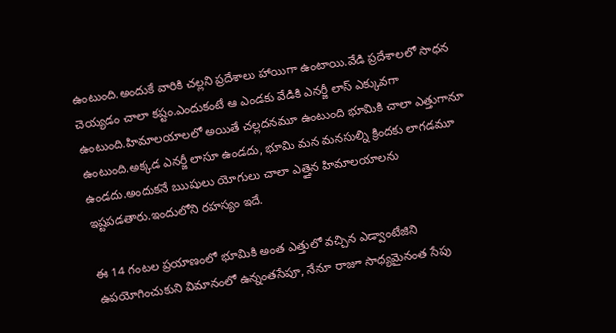ఉంటుంది.అందుకే వారికి చల్లని ప్రదేశాలు హాయిగా ఉంటాయి.వేడి ప్రదేశాలలో సాధన చెయ్యడం చాలా కష్టం.ఎందుకంటే ఆ ఎండకు వేడికి ఎనర్జీ లాస్ ఎక్కువగా ఉంటుంది.హిమాలయాలలో అయితే చల్లదనమూ ఉంటుంది భూమికి చాలా ఎత్తుగానూ ఉంటుంది.అక్కడ ఎనర్జీ లాసూ ఉండదు, భూమి మన మనసుల్ని క్రిందకు లాగడమూ ఉండదు.అందుకనే ఋషులు యోగులు చాలా ఎత్తైన హిమాలయాలను ఇష్టపడతారు.ఇందులోని రహస్యం ఇదే.

ఈ 14 గంటల ప్రయాణంలో భూమికి అంత ఎత్తులో వచ్చిన ఎడ్వాంటేజిని ఉపయోగించుకుని విమానంలో ఉన్నంతసేపూ, నేనూ రాజూ సాధ్యమైనంత సేపు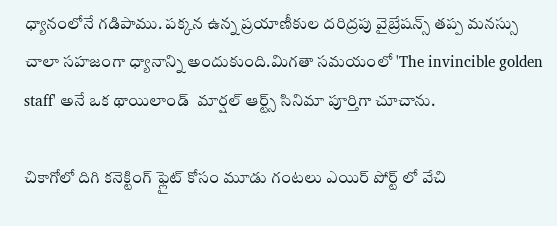ధ్యానంలోనే గడిపాము. పక్కన ఉన్న ప్రయాణీకుల దరిద్రపు వైబ్రేషన్స్ తప్ప మనస్సు చాలా సహజంగా ధ్యానాన్ని అందుకుంది.మిగతా సమయంలో 'The invincible golden staff' అనే ఒక థాయిలాండ్  మార్షల్ ఆర్ట్స్ సినిమా పూర్తిగా చూచాను.

చికాగోలో దిగి కనెక్టింగ్ ఫ్లైట్ కోసం మూడు గంటలు ఎయిర్ పోర్ట్ లో వేచి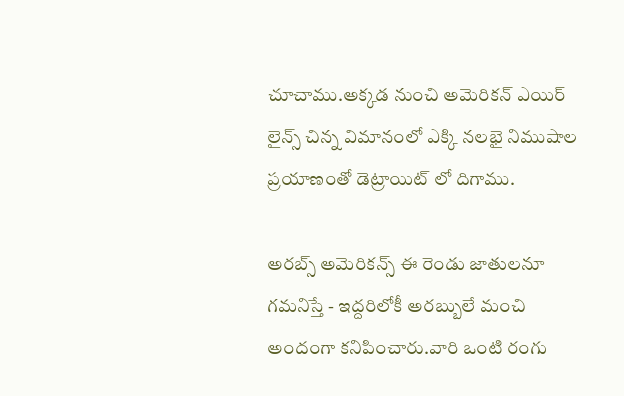చూచాము.అక్కడ నుంచి అమెరికన్ ఎయిర్ లైన్స్ చిన్న విమానంలో ఎక్కి నలభై నిముషాల ప్రయాణంతో డెట్రాయిట్ లో దిగాము.

అరబ్స్ అమెరికన్స్ ఈ రెండు జాతులనూ గమనిస్తే - ఇద్దరిలోకీ అరబ్బులే మంచి అందంగా కనిపించారు.వారి ఒంటి రంగు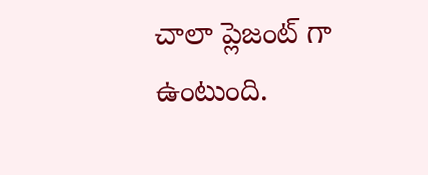చాలా ప్లెజంట్ గా ఉంటుంది.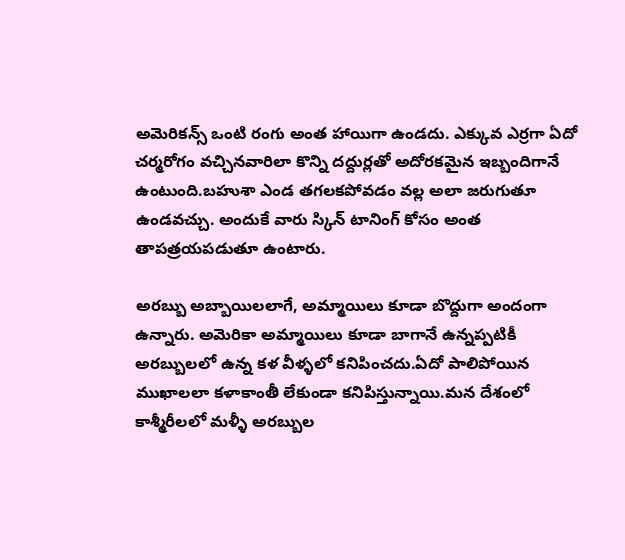అమెరికన్స్ ఒంటి రంగు అంత హాయిగా ఉండదు. ఎక్కువ ఎర్రగా ఏదో చర్మరోగం వచ్చినవారిలా కొన్ని దద్దుర్లతో అదోరకమైన ఇబ్బందిగానే ఉంటుంది.బహుశా ఎండ తగలకపోవడం వల్ల అలా జరుగుతూ ఉండవచ్చు. అందుకే వారు స్కిన్ టానింగ్ కోసం అంత తాపత్రయపడుతూ ఉంటారు.

అరబ్బు అబ్బాయిలలాగే, అమ్మాయిలు కూడా బొద్దుగా అందంగా ఉన్నారు. అమెరికా అమ్మాయిలు కూడా బాగానే ఉన్నప్పటికీ అరబ్బులలో ఉన్న కళ వీళ్ళలో కనిపించదు.ఏదో పాలిపోయిన ముఖాలలా కళాకాంతీ లేకుండా కనిపిస్తున్నాయి.మన దేశంలో కాశ్మీరీలలో మళ్ళీ అరబ్బుల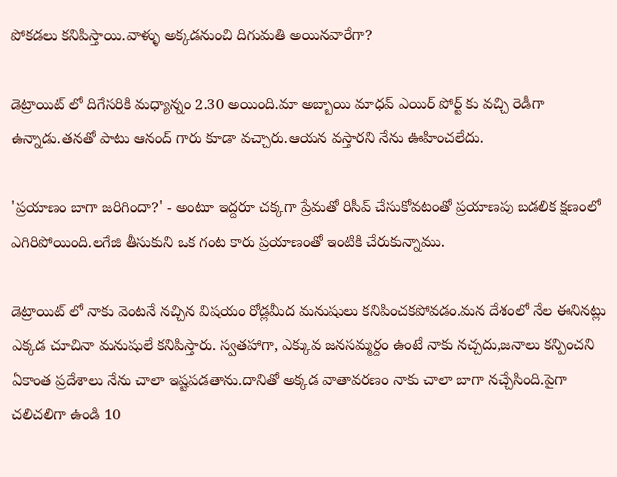పోకడలు కనిపిస్తాయి.వాళ్ళు అక్కడనుంచి దిగుమతి అయినవారేగా?

డెట్రాయిట్ లో దిగేసరికి మధ్యాన్నం 2.30 అయింది.మా అబ్బాయి మాధవ్ ఎయిర్ పోర్ట్ కు వచ్చి రెడీగా ఉన్నాడు.తనతో పాటు ఆనంద్ గారు కూడా వచ్చారు.ఆయన వస్తారని నేను ఊహించలేదు.

'ప్రయాణం బాగా జరిగిందా?' - అంటూ ఇద్దరూ చక్కగా ప్రేమతో రిసీవ్ చేసుకోవటంతో ప్రయాణపు బడలిక క్షణంలో ఎగిరిపోయింది.లగేజి తీసుకుని ఒక గంట కారు ప్రయాణంతో ఇంటికి చేరుకున్నాము.

డెట్రాయిట్ లో నాకు వెంటనే నచ్చిన విషయం రోడ్లమీద మనుషులు కనిపించకపోవడం.మన దేశంలో నేల ఈనినట్లు ఎక్కడ చూచినా మనుషులే కనిపిస్తారు. స్వతహాగా, ఎక్కువ జనసమ్మర్దం ఉంటే నాకు నచ్చదు,జనాలు కన్పించని ఏకాంత ప్రదేశాలు నేను చాలా ఇష్టపడతాను.దానితో అక్కడ వాతావరణం నాకు చాలా బాగా నచ్చేసింది.పైగా చలిచలిగా ఉండి 10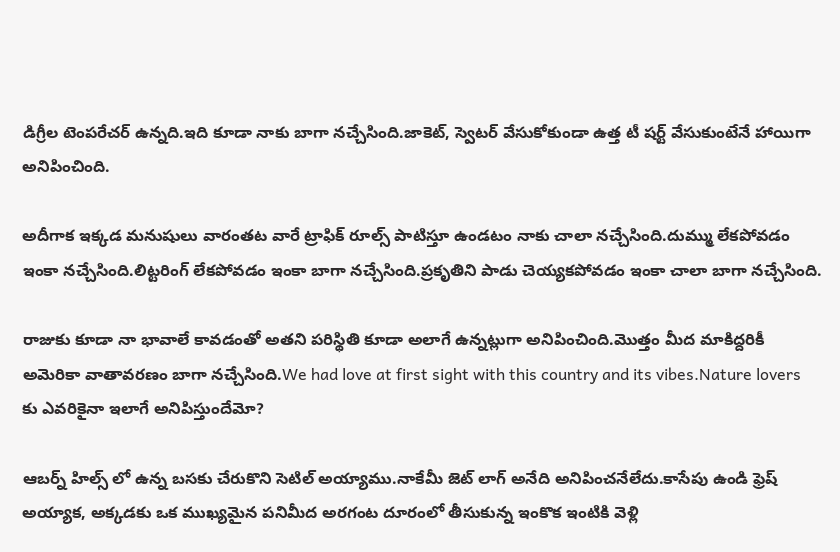డిగ్రీల టెంపరేచర్ ఉన్నది.ఇది కూడా నాకు బాగా నచ్చేసింది.జాకెట్, స్వెటర్ వేసుకోకుండా ఉత్త టీ షర్ట్ వేసుకుంటేనే హాయిగా అనిపించింది.

అదీగాక ఇక్కడ మనుషులు వారంతట వారే ట్రాఫిక్ రూల్స్ పాటిస్తూ ఉండటం నాకు చాలా నచ్చేసింది.దుమ్ము లేకపోవడం ఇంకా నచ్చేసింది.లిట్టరింగ్ లేకపోవడం ఇంకా బాగా నచ్చేసింది.ప్రకృతిని పాడు చెయ్యకపోవడం ఇంకా చాలా బాగా నచ్చేసింది.

రాజుకు కూడా నా భావాలే కావడంతో అతని పరిస్థితి కూడా అలాగే ఉన్నట్లుగా అనిపించింది.మొత్తం మీద మాకిద్దరికీ అమెరికా వాతావరణం బాగా నచ్చేసింది.We had love at first sight with this country and its vibes.Nature lovers కు ఎవరికైనా ఇలాగే అనిపిస్తుందేమో?

ఆబర్న్ హిల్స్ లో ఉన్న బసకు చేరుకొని సెటిల్ అయ్యాము.నాకేమీ జెట్ లాగ్ అనేది అనిపించనేలేదు.కాసేపు ఉండి ఫ్రెష్ అయ్యాక, అక్కడకు ఒక ముఖ్యమైన పనిమీద అరగంట దూరంలో తీసుకున్న ఇంకొక ఇంటికి వెళ్లి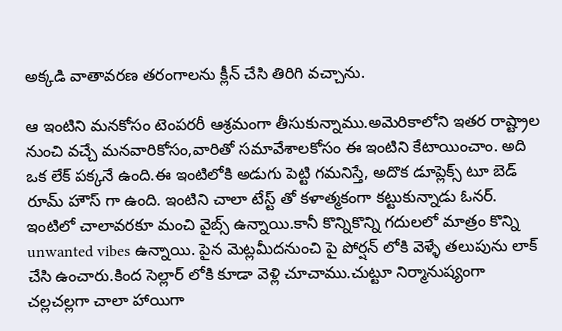అక్కడి వాతావరణ తరంగాలను క్లీన్ చేసి తిరిగి వచ్చాను.

ఆ ఇంటిని మనకోసం టెంపరరీ ఆశ్రమంగా తీసుకున్నాము.అమెరికాలోని ఇతర రాష్ట్రాల నుంచి వచ్చే మనవారికోసం,వారితో సమావేశాలకోసం ఈ ఇంటిని కేటాయించాం. అది ఒక లేక్ పక్కనే ఉంది.ఈ ఇంటిలోకి అడుగు పెట్టి గమనిస్తే, అదొక డూప్లెక్స్ టూ బెడ్ రూమ్ హౌస్ గా ఉంది. ఇంటిని చాలా టేస్ట్ తో కళాత్మకంగా కట్టుకున్నాడు ఓనర్. ఇంటిలో చాలావరకూ మంచి వైబ్స్ ఉన్నాయి.కానీ కొన్నికొన్ని గదులలో మాత్రం కొన్ని unwanted vibes ఉన్నాయి. పైన మెట్లమీదనుంచి పై పోర్షన్ లోకి వెళ్ళే తలుపును లాక్ చేసి ఉంచారు.కింద సెల్లార్ లోకి కూడా వెళ్లి చూచాము.చుట్టూ నిర్మానుష్యంగా చల్లచల్లగా చాలా హాయిగా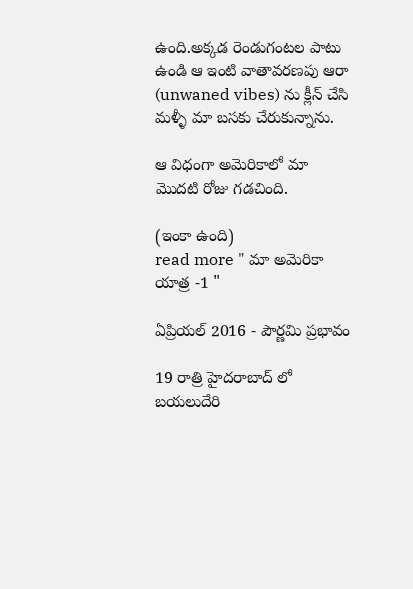ఉంది.అక్కడ రెండుగంటల పాటు ఉండి ఆ ఇంటి వాతావరణపు ఆరా (unwaned vibes) ను క్లీన్ చేసి మళ్ళీ మా బసకు చేరుకున్నాను.

ఆ విధంగా అమెరికాలో మా మొదటి రోజు గడచింది.

(ఇంకా ఉంది)
read more " మా అమెరికా యాత్ర -1 "

ఏప్రియల్ 2016 - పౌర్ణమి ప్రభావం

19 రాత్రి హైదరాబాద్ లో బయలుదేరి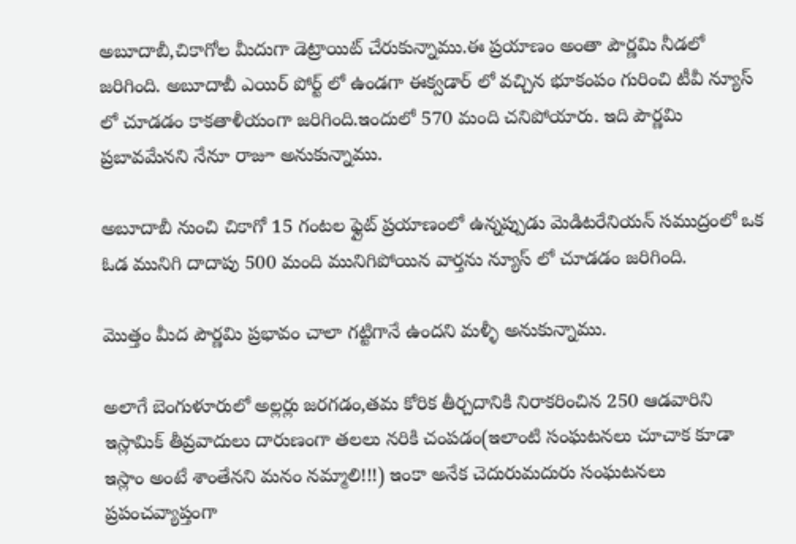అబూదాబీ,చికాగోల మీదుగా డెట్రాయిట్ చేరుకున్నాము.ఈ ప్రయాణం అంతా పౌర్ణమి నీడలో జరిగింది. అబూదాబీ ఎయిర్ పోర్ట్ లో ఉండగా ఈక్వడార్ లో వచ్చిన భూకంపం గురించి టీవీ న్యూస్ లో చూడడం కాకతాళీయంగా జరిగింది.ఇందులో 570 మంది చనిపోయారు. ఇది పౌర్ణమి ప్రబావమేనని నేనూ రాజూ అనుకున్నాము.

అబూదాబీ నుంచి చికాగో 15 గంటల ఫ్లైట్ ప్రయాణంలో ఉన్నప్పుడు మెడిటరేనియన్ సముద్రంలో ఒక ఓడ మునిగి దాదాపు 500 మంది మునిగిపోయిన వార్తను న్యూస్ లో చూడడం జరిగింది.

మొత్తం మీద పౌర్ణమి ప్రభావం చాలా గట్టిగానే ఉందని మళ్ళీ అనుకున్నాము.

అలాగే బెంగుళూరులో అల్లర్లు జరగడం,తమ కోరిక తీర్చదానికి నిరాకరించిన 250 ఆడవారిని ఇస్లామిక్ తీవ్రవాదులు దారుణంగా తలలు నరికి చంపడం(ఇలాంటి సంఘటనలు చూచాక కూడా ఇస్లాం అంటే శాంతేనని మనం నమ్మాలి!!!) ఇంకా అనేక చెదురుమదురు సంఘటనలు ప్రపంచవ్యాప్తంగా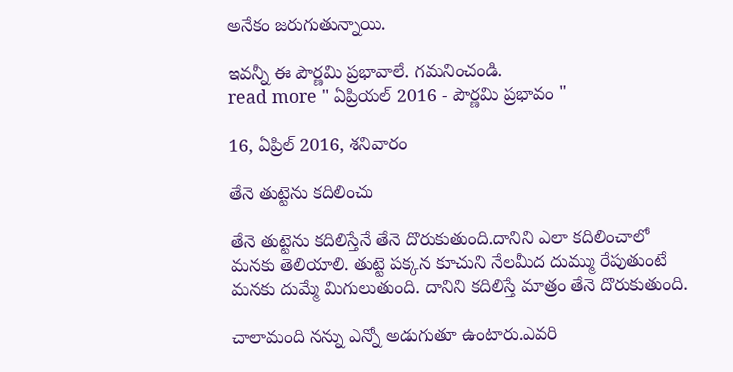అనేకం జరుగుతున్నాయి.

ఇవన్నీ ఈ పౌర్ణమి ప్రభావాలే. గమనించండి.
read more " ఏప్రియల్ 2016 - పౌర్ణమి ప్రభావం "

16, ఏప్రిల్ 2016, శనివారం

తేనె తుట్టెను కదిలించు

తేనె తుట్టెను కదిలిస్తేనే తేనె దొరుకుతుంది.దానిని ఎలా కదిలించాలో మనకు తెలియాలి. తుట్టె పక్కన కూచుని నేలమీద దుమ్ము రేపుతుంటే మనకు దుమ్మే మిగులుతుంది. దానిని కదిలిస్తే మాత్రం తేనె దొరుకుతుంది.

చాలామంది నన్ను ఎన్నో అడుగుతూ ఉంటారు.ఎవరి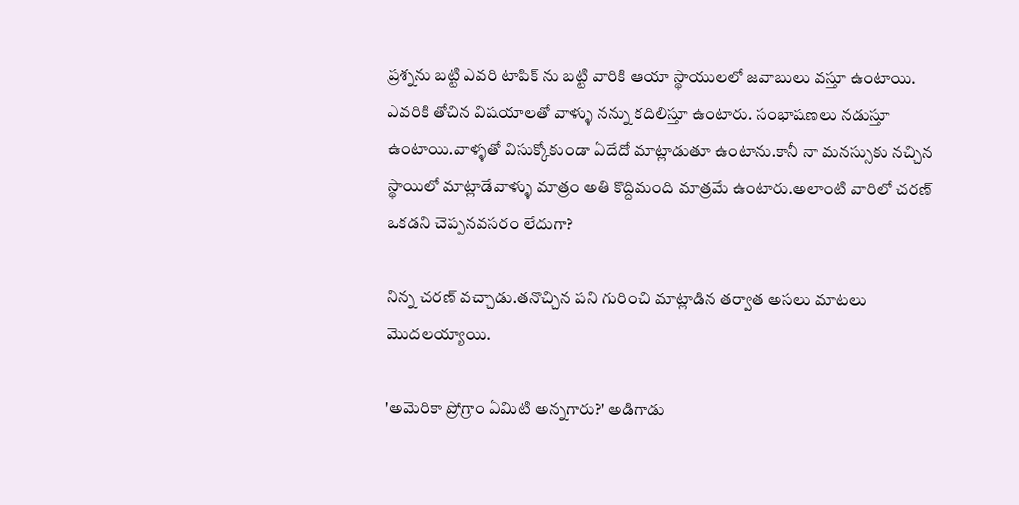ప్రశ్నను బట్టి ఎవరి టాపిక్ ను బట్టి వారికి ఆయా స్థాయులలో జవాబులు వస్తూ ఉంటాయి. ఎవరికి తోచిన విషయాలతో వాళ్ళు నన్ను కదిలిస్తూ ఉంటారు. సంభాషణలు నడుస్తూ ఉంటాయి.వాళ్ళతో విసుక్కోకుండా ఏదేదో మాట్లాడుతూ ఉంటాను.కానీ నా మనస్సుకు నచ్చిన స్థాయిలో మాట్లాడేవాళ్ళు మాత్రం అతి కొద్దిమంది మాత్రమే ఉంటారు.అలాంటి వారిలో చరణ్ ఒకడని చెప్పనవసరం లేదుగా?

నిన్న చరణ్ వచ్చాడు.తనొచ్చిన పని గురించి మాట్లాడిన తర్వాత అసలు మాటలు మొదలయ్యాయి.

'అమెరికా ప్రోగ్రాం ఏమిటి అన్నగారు?' అడిగాడు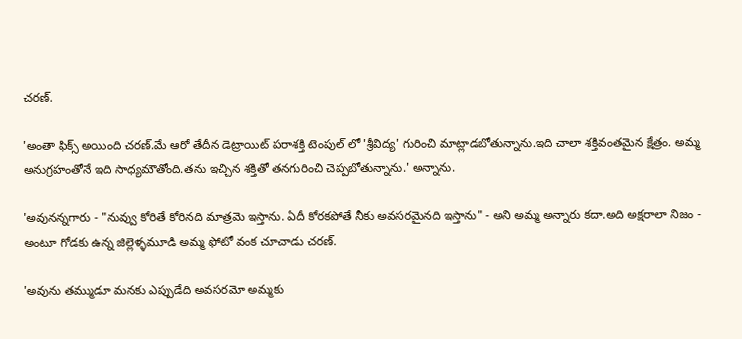చరణ్.

'అంతా ఫిక్స్ అయింది చరణ్.మే ఆరో తేదీన డెట్రాయిట్ పరాశక్తి టెంపుల్ లో 'శ్రీవిద్య' గురించి మాట్లాడబోతున్నాను.ఇది చాలా శక్తివంతమైన క్షేత్రం. అమ్మ అనుగ్రహంతోనే ఇది సాధ్యమౌతోంది.తను ఇచ్చిన శక్తితో తనగురించి చెప్పబోతున్నాను.' అన్నాను.

'అవునన్నగారు - "నువ్వు కోరితే కోరినది మాత్రమె ఇస్తాను. ఏదీ కోరకపోతే నీకు అవసరమైనది ఇస్తాను" - అని అమ్మ అన్నారు కదా.అది అక్షరాలా నిజం - అంటూ గోడకు ఉన్న జిల్లెళ్ళమూడి అమ్మ ఫోటో వంక చూచాడు చరణ్.

'అవును తమ్ముడూ మనకు ఎప్పుడేది అవసరమో అమ్మకు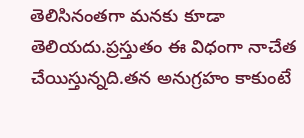తెలిసినంతగా మనకు కూడా తెలియదు.ప్రస్తుతం ఈ విధంగా నాచేత చేయిస్తున్నది.తన అనుగ్రహం కాకుంటే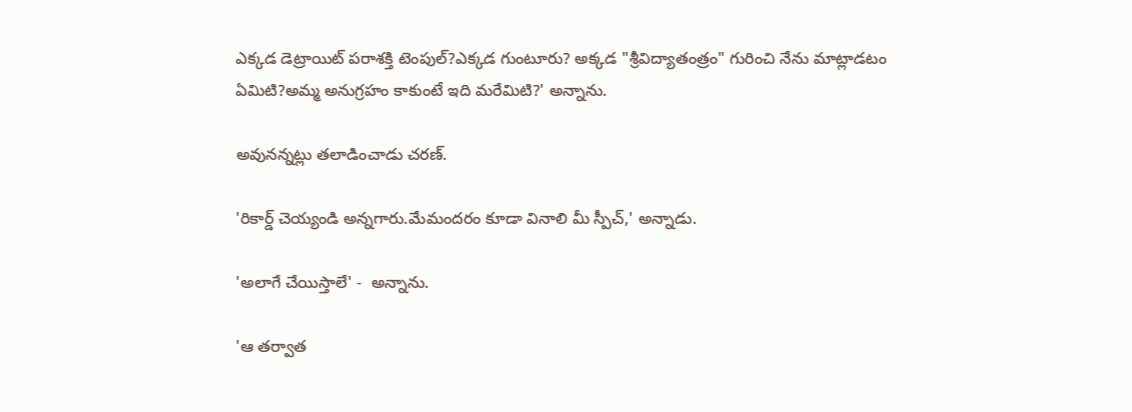ఎక్కడ డెట్రాయిట్ పరాశక్తి టెంపుల్?ఎక్కడ గుంటూరు? అక్కడ "శ్రీవిద్యాతంత్రం" గురించి నేను మాట్లాడటం ఏమిటి?అమ్మ అనుగ్రహం కాకుంటే ఇది మరేమిటి?' అన్నాను.

అవునన్నట్లు తలాడించాడు చరణ్.

'రికార్డ్ చెయ్యండి అన్నగారు.మేమందరం కూడా వినాలి మీ స్పీచ్,' అన్నాడు.

'అలాగే చేయిస్తాలే' -  అన్నాను.

'ఆ తర్వాత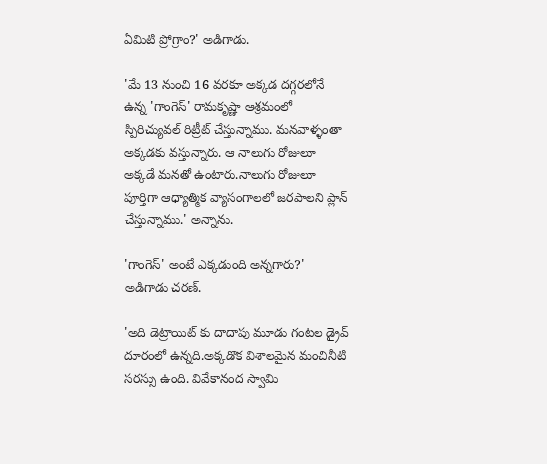ఏమిటి ప్రోగ్రాం?' అడిగాడు.

'మే 13 నుంచి 16 వరకూ అక్కడ దగ్గరలోనే ఉన్న 'గాంగెస్' రామకృష్ణా ఆశ్రమంలో స్పిరిచ్యువల్ రిట్రీట్ చేస్తున్నాము. మనవాళ్ళంతా అక్కడకు వస్తున్నారు. ఆ నాలుగు రోజులూ అక్కడే మనతో ఉంటారు.నాలుగు రోజులూ పూర్తిగా ఆధ్యాత్మిక వ్యాసంగాలలో జరపాలని ప్లాన్ చేస్తున్నాము.' అన్నాను.

'గాంగెస్' అంటే ఎక్కడుంది అన్నగారు?' అడిగాడు చరణ్.

'అది డెట్రాయిట్ కు దాదాపు మూడు గంటల డ్రైవ్ దూరంలో ఉన్నది.అక్కడొక విశాలమైన మంచినీటి సరస్సు ఉంది. వివేకానంద స్వామి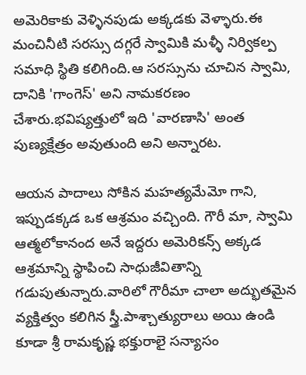అమెరికాకు వెళ్ళినపుడు అక్కడకు వెళ్ళారు.ఈ మంచినీటి సరస్సు దగ్గరే స్వామికి మళ్ళీ నిర్వికల్ప సమాధి స్థితి కలిగింది.ఆ సరస్సును చూచిన స్వామి, దానికి 'గాంగెస్' అని నామకరణం చేశారు.భవిష్యత్తులో ఇది 'వారణాసి' అంత పుణ్యక్షేత్రం అవుతుంది అని అన్నారట.

ఆయన పాదాలు సోకిన మహత్యమేమో గాని, ఇప్పుడక్కడ ఒక ఆశ్రమం వచ్చింది. గౌరీ మా, స్వామి ఆత్మలోకానంద అనే ఇద్దరు అమెరికన్స్ అక్కడ ఆశ్రమాన్ని స్థాపించి సాధుజీవితాన్ని గడుపుతున్నారు.వారిలో గౌరీమా చాలా అద్భుతమైన వ్యక్తిత్వం కలిగిన స్త్రీ.పాశ్చాత్యురాలు అయి ఉండి కూడా శ్రీ రామకృష్ణ భక్తురాలై సన్యాసం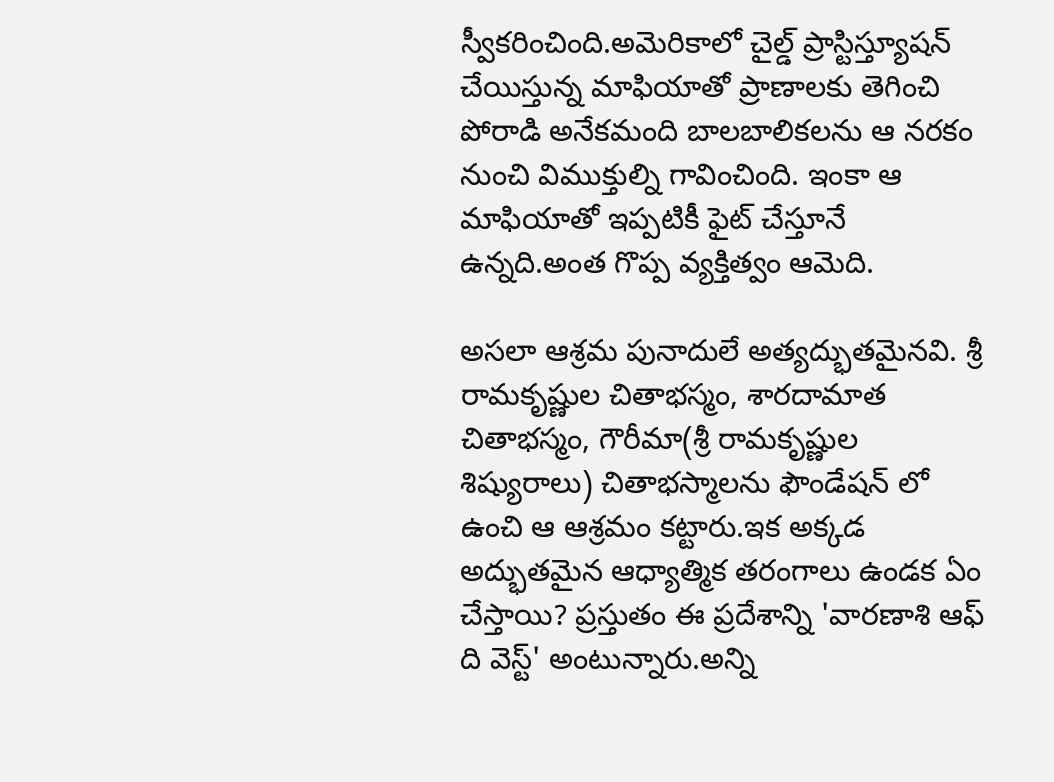స్వీకరించింది.అమెరికాలో చైల్డ్ ప్రాస్టిస్త్యూషన్ చేయిస్తున్న మాఫియాతో ప్రాణాలకు తెగించి పోరాడి అనేకమంది బాలబాలికలను ఆ నరకం నుంచి విముక్తుల్ని గావించింది. ఇంకా ఆ మాఫియాతో ఇప్పటికీ ఫైట్ చేస్తూనే ఉన్నది.అంత గొప్ప వ్యక్తిత్వం ఆమెది.

అసలా ఆశ్రమ పునాదులే అత్యద్భుతమైనవి. శ్రీ రామకృష్ణుల చితాభస్మం, శారదామాత చితాభస్మం, గౌరీమా(శ్రీ రామకృష్ణుల శిష్యురాలు) చితాభస్మాలను ఫౌండేషన్ లో ఉంచి ఆ ఆశ్రమం కట్టారు.ఇక అక్కడ అద్భుతమైన ఆధ్యాత్మిక తరంగాలు ఉండక ఏం చేస్తాయి? ప్రస్తుతం ఈ ప్రదేశాన్ని 'వారణాశి ఆఫ్ ది వెస్ట్' అంటున్నారు.అన్ని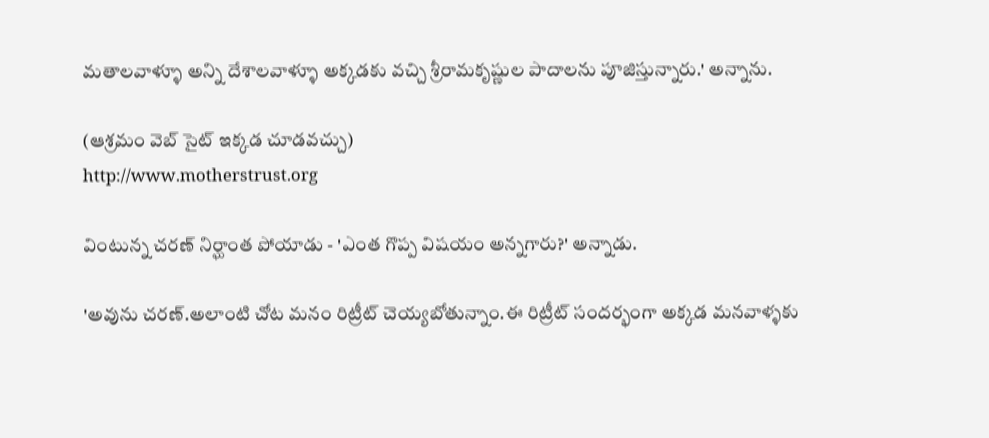మతాలవాళ్ళూ అన్ని దేశాలవాళ్ళూ అక్కడకు వచ్చి శ్రీరామకృష్ణుల పాదాలను పూజిస్తున్నారు.' అన్నాను.

(ఆశ్రమం వెబ్ సైట్ ఇక్కడ చూడవచ్చు)
http://www.motherstrust.org

వింటున్న చరణ్ నిర్ఘాంత పోయాడు - 'ఎంత గొప్ప విషయం అన్నగారు?' అన్నాడు.

'అవును చరణ్.అలాంటి చోట మనం రిట్రీట్ చెయ్యబోతున్నాం.ఈ రిట్రీట్ సందర్భంగా అక్కడ మనవాళ్ళకు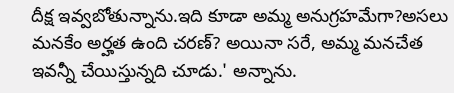దీక్ష ఇవ్వబోతున్నాను.ఇది కూడా అమ్మ అనుగ్రహమేగా?అసలు మనకేం అర్హత ఉంది చరణ్? అయినా సరే, అమ్మ మనచేత ఇవన్నీ చేయిస్తున్నది చూడు.' అన్నాను.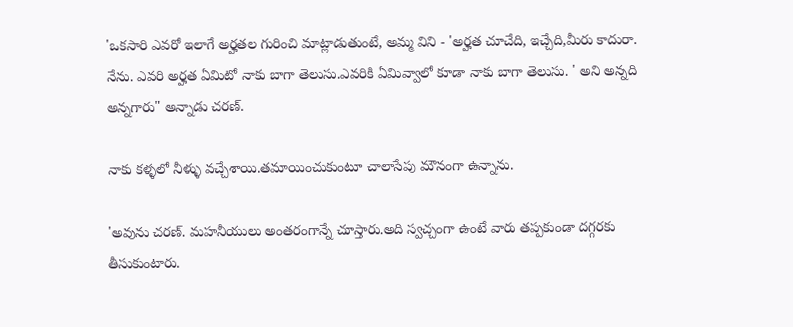'ఒకసారి ఎవరో ఇలాగే అర్హతల గురించి మాట్లాడుతుంటే, అమ్మ విని - 'అర్హత చూచేది, ఇచ్చేది,మీరు కాదురా. నేను. ఎవరి అర్హత ఏమిటో నాకు బాగా తెలుసు.ఎవరికి ఏమివ్వాలో కూడా నాకు బాగా తెలుసు. ' అని అన్నది అన్నగారు" అన్నాడు చరణ్.

నాకు కళ్ళలో నీళ్ళు వచ్చేశాయి.తమాయించుకుంటూ చాలాసేపు మౌనంగా ఉన్నాను.

'అవును చరణ్. మహనీయులు అంతరంగాన్నే చూస్తారు.అది స్వచ్చంగా ఉంటే వారు తప్పకుండా దగ్గరకు తీసుకుంటారు.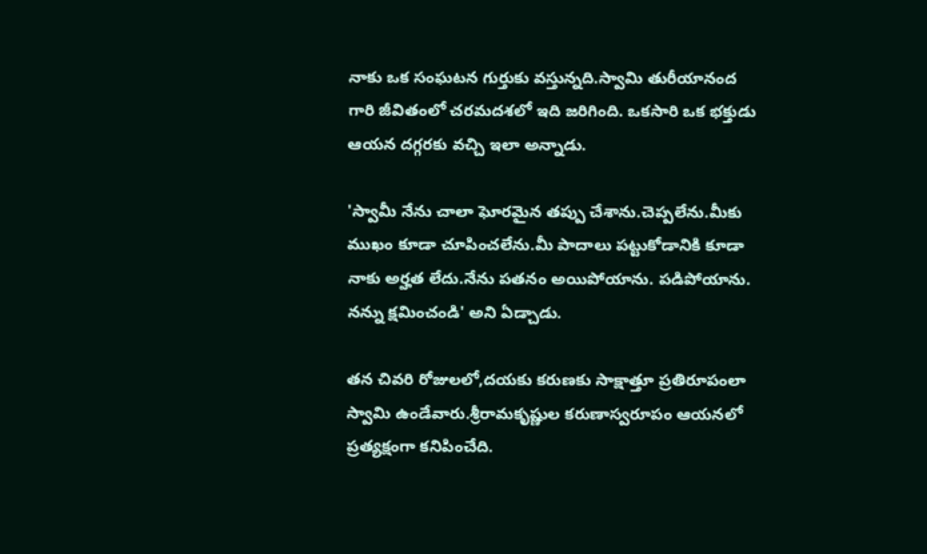నాకు ఒక సంఘటన గుర్తుకు వస్తున్నది.స్వామి తురీయానంద గారి జీవితంలో చరమదశలో ఇది జరిగింది. ఒకసారి ఒక భక్తుడు ఆయన దగ్గరకు వచ్చి ఇలా అన్నాడు.

'స్వామీ నేను చాలా ఘోరమైన తప్పు చేశాను.చెప్పలేను.మీకు ముఖం కూడా చూపించలేను.మీ పాదాలు పట్టుకోడానికి కూడా నాకు అర్హత లేదు.నేను పతనం అయిపోయాను. పడిపోయాను. నన్ను క్షమించండి' అని ఏడ్చాడు.

తన చివరి రోజులలో,దయకు కరుణకు సాక్షాత్తూ ప్రతిరూపంలా స్వామి ఉండేవారు.శ్రీరామకృష్ణుల కరుణాస్వరూపం ఆయనలో ప్రత్యక్షంగా కనిపించేది.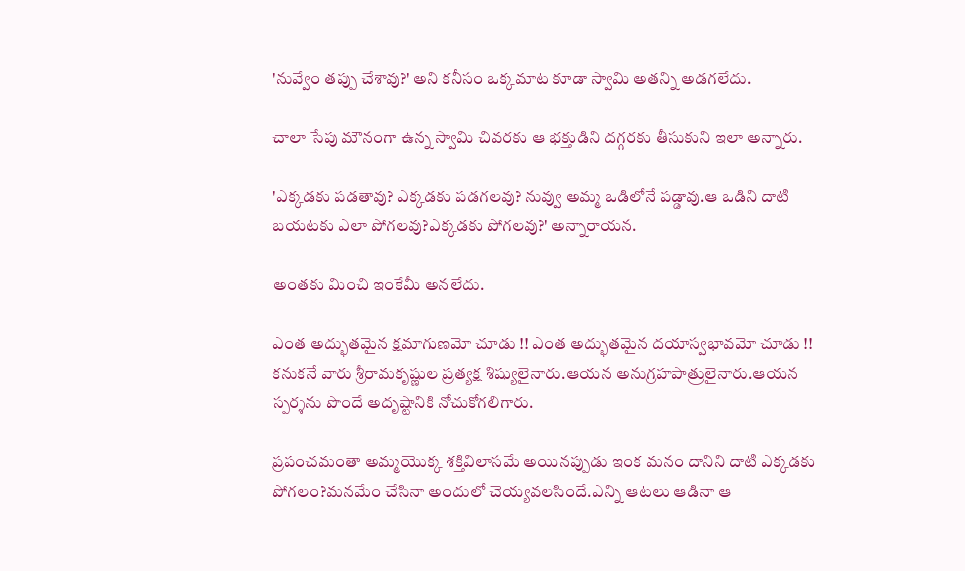'నువ్వేం తప్పు చేశావు?' అని కనీసం ఒక్కమాట కూడా స్వామి అతన్ని అడగలేదు.

చాలా సేపు మౌనంగా ఉన్న స్వామి చివరకు ఆ భక్తుడిని దగ్గరకు తీసుకుని ఇలా అన్నారు.

'ఎక్కడకు పడతావు? ఎక్కడకు పడగలవు? నువ్వు అమ్మ ఒడిలోనే పడ్డావు.ఆ ఒడిని దాటి బయటకు ఎలా పోగలవు?ఎక్కడకు పోగలవు?' అన్నారాయన.

అంతకు మించి ఇంకేమీ అనలేదు.

ఎంత అద్భుతమైన క్షమాగుణమో చూడు !! ఎంత అద్భుతమైన దయాస్వభావమో చూడు !! కనుకనే వారు శ్రీరామకృష్ణుల ప్రత్యక్ష శిష్యులైనారు.ఆయన అనుగ్రహపాత్రులైనారు.ఆయన స్పర్శను పొందే అదృష్టానికి నోచుకోగలిగారు.

ప్రపంచమంతా అమ్మయొక్క శక్తివిలాసమే అయినప్పుడు ఇంక మనం దానిని దాటి ఎక్కడకు పోగలం?మనమేం చేసినా అందులో చెయ్యవలసిందే.ఎన్ని ఆటలు ఆడినా ఆ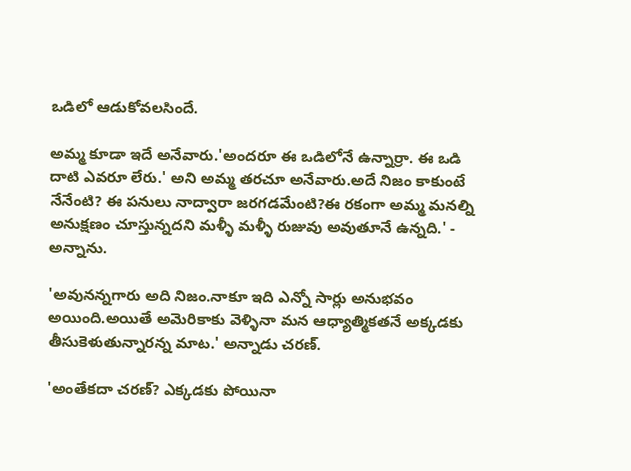ఒడిలో ఆడుకోవలసిందే.

అమ్మ కూడా ఇదే అనేవారు.'అందరూ ఈ ఒడిలోనే ఉన్నార్రా. ఈ ఒడి దాటి ఎవరూ లేరు.' అని అమ్మ తరచూ అనేవారు.అదే నిజం కాకుంటే నేనేంటి? ఈ పనులు నాద్వారా జరగడమేంటి?ఈ రకంగా అమ్మ మనల్ని అనుక్షణం చూస్తున్నదని మళ్ళీ మళ్ళీ రుజువు అవుతూనే ఉన్నది.' -  అన్నాను.

'అవునన్నగారు అది నిజం.నాకూ ఇది ఎన్నో సార్లు అనుభవం అయింది.అయితే అమెరికాకు వెళ్ళినా మన ఆధ్యాత్మికతనే అక్కడకు తీసుకెళుతున్నారన్న మాట.' అన్నాడు చరణ్.

'అంతేకదా చరణ్? ఎక్కడకు పోయినా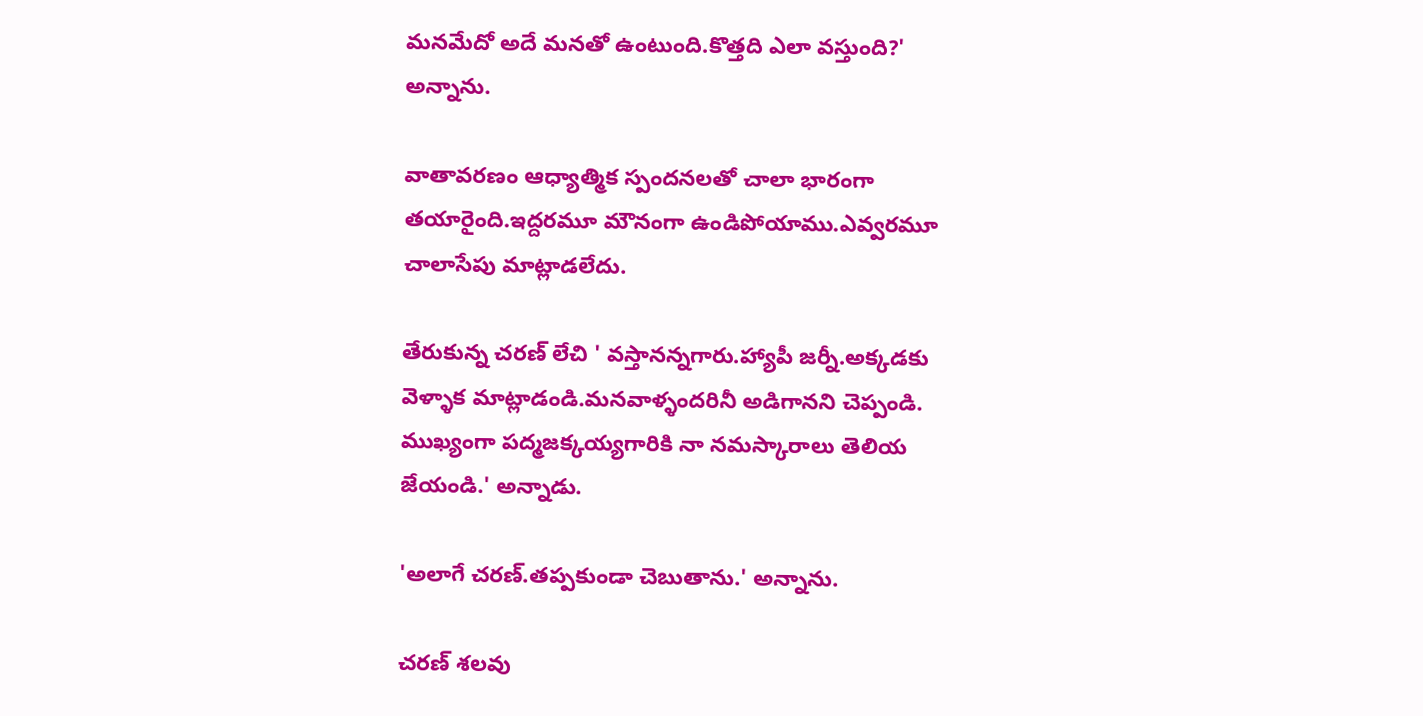మనమేదో అదే మనతో ఉంటుంది.కొత్తది ఎలా వస్తుంది?' అన్నాను.

వాతావరణం ఆధ్యాత్మిక స్పందనలతో చాలా భారంగా తయారైంది.ఇద్దరమూ మౌనంగా ఉండిపోయాము.ఎవ్వరమూ చాలాసేపు మాట్లాడలేదు.

తేరుకున్న చరణ్ లేచి ' వస్తానన్నగారు.హ్యాపీ జర్నీ.అక్కడకు వెళ్ళాక మాట్లాడండి.మనవాళ్ళందరినీ అడిగానని చెప్పండి. ముఖ్యంగా పద్మజక్కయ్యగారికి నా నమస్కారాలు తెలియ జేయండి.' అన్నాడు.

'అలాగే చరణ్.తప్పకుండా చెబుతాను.' అన్నాను.

చరణ్ శలవు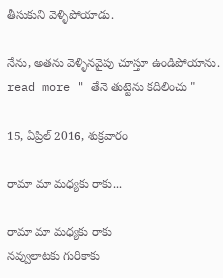తీసుకుని వెళ్ళిపోయాడు.

నేను, అతను వెళ్ళినవైపు చూస్తూ ఉండిపోయాను.
read more " తేనె తుట్టెను కదిలించు "

15, ఏప్రిల్ 2016, శుక్రవారం

రామా మా మధ్యకు రాకు...

రామా మా మధ్యకు రాకు
నవ్వులాటకు గురికాకు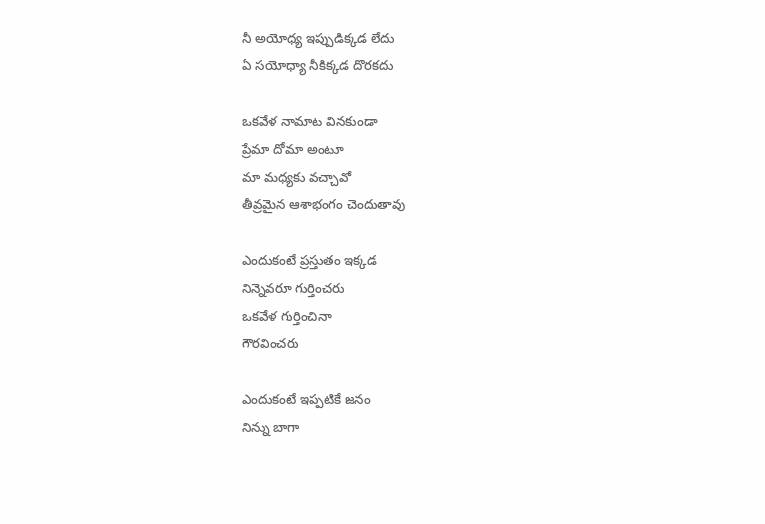నీ అయోధ్య ఇప్పుడిక్కడ లేదు
ఏ సయోధ్యా నీకిక్కడ దొరకదు

ఒకవేళ నామాట వినకుండా
ప్రేమా దోమా అంటూ
మా మధ్యకు వచ్చావో
తీవ్రమైన ఆశాభంగం చెందుతావు

ఎందుకంటే ప్రస్తుతం ఇక్కడ
నిన్నెవరూ గుర్తించరు
ఒకవేళ గుర్తించినా
గౌరవించరు

ఎందుకంటే ఇప్పటికే జనం
నిన్ను బాగా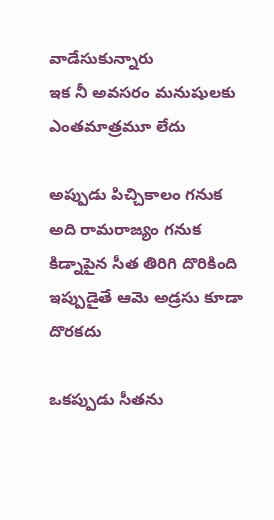వాడేసుకున్నారు
ఇక నీ అవసరం మనుషులకు
ఎంతమాత్రమూ లేదు

అప్పుడు పిచ్చికాలం గనుక
అది రామరాజ్యం గనుక
కిడ్నాపైన సీత తిరిగి దొరికింది
ఇప్పుడైతే ఆమె అడ్రసు కూడా దొరకదు

ఒకప్పుడు సీతను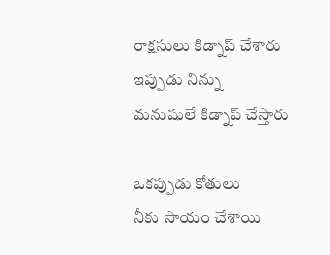రాక్షసులు కిడ్నాప్ చేశారు
ఇప్పుడు నిన్ను
మనుషులే కిడ్నాప్ చేస్తారు

ఒకప్పుడు కోతులు
నీకు సాయం చేశాయి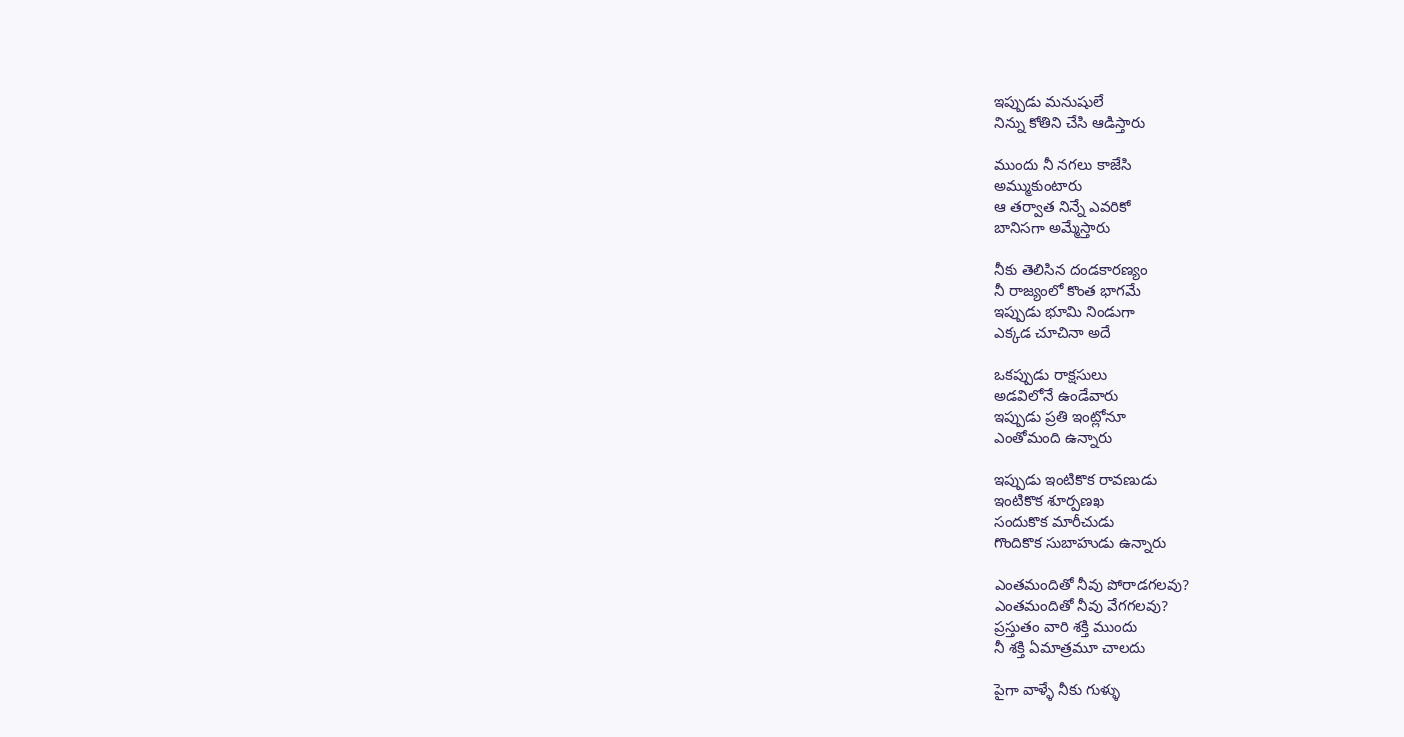ఇప్పుడు మనుషులే
నిన్ను కోతిని చేసి ఆడిస్తారు

ముందు నీ నగలు కాజేసి
అమ్ముకుంటారు
ఆ తర్వాత నిన్నే ఎవరికో
బానిసగా అమ్మేస్తారు

నీకు తెలిసిన దండకారణ్యం
నీ రాజ్యంలో కొంత భాగమే
ఇప్పుడు భూమి నిండుగా
ఎక్కడ చూచినా అదే

ఒకప్పుడు రాక్షసులు
అడవిలోనే ఉండేవారు
ఇప్పుడు ప్రతి ఇంట్లోనూ
ఎంతోమంది ఉన్నారు

ఇప్పుడు ఇంటికొక రావణుడు
ఇంటికొక శూర్పణఖ
సందుకొక మారీచుడు
గొందికొక సుబాహుడు ఉన్నారు

ఎంతమందితో నీవు పోరాడగలవు?
ఎంతమందితో నీవు వేగగలవు?
ప్రస్తుతం వారి శక్తి ముందు
నీ శక్తి ఏమాత్రమూ చాలదు

పైగా వాళ్ళే నీకు గుళ్ళు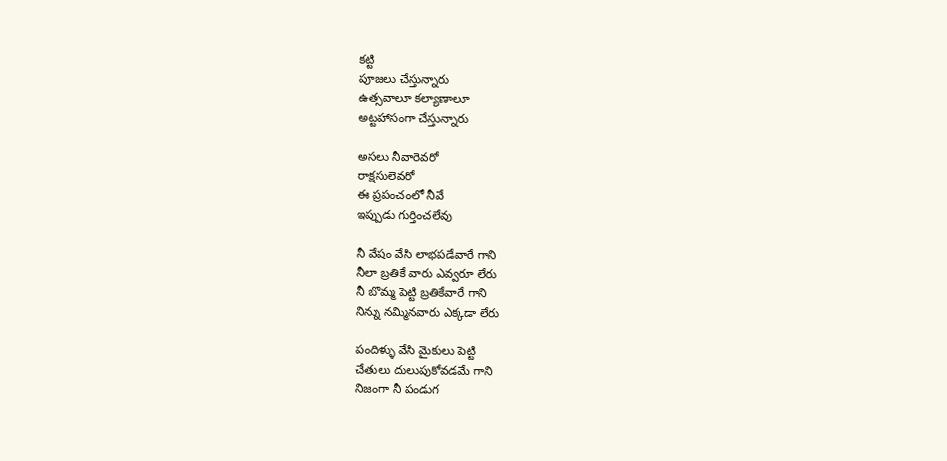కట్టి
పూజలు చేస్తున్నారు
ఉత్సవాలూ కల్యాణాలూ
అట్టహాసంగా చేస్తున్నారు

అసలు నీవారెవరో
రాక్షసులెవరో
ఈ ప్రపంచంలో నీవే
ఇప్పుడు గుర్తించలేవు

నీ వేషం వేసి లాభపడేవారే గాని
నీలా బ్రతికే వారు ఎవ్వరూ లేరు
నీ బొమ్మ పెట్టి బ్రతికేవారే గాని
నిన్ను నమ్మినవారు ఎక్కడా లేరు

పందిళ్ళు వేసి మైకులు పెట్టి
చేతులు దులుపుకోవడమే గాని
నిజంగా నీ పండుగ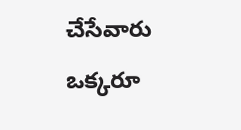చేసేవారు
ఒక్కరూ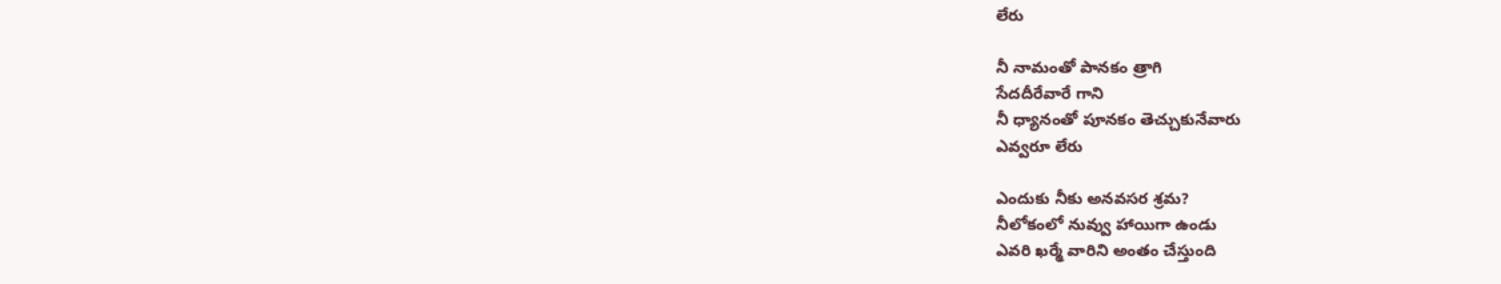లేరు

నీ నామంతో పానకం త్రాగి
సేదదీరేవారే గాని
నీ ధ్యానంతో పూనకం తెచ్చుకునేవారు
ఎవ్వరూ లేరు

ఎందుకు నీకు అనవసర శ్రమ?
నీలోకంలో నువ్వు హాయిగా ఉండు
ఎవరి ఖర్మే వారిని అంతం చేస్తుంది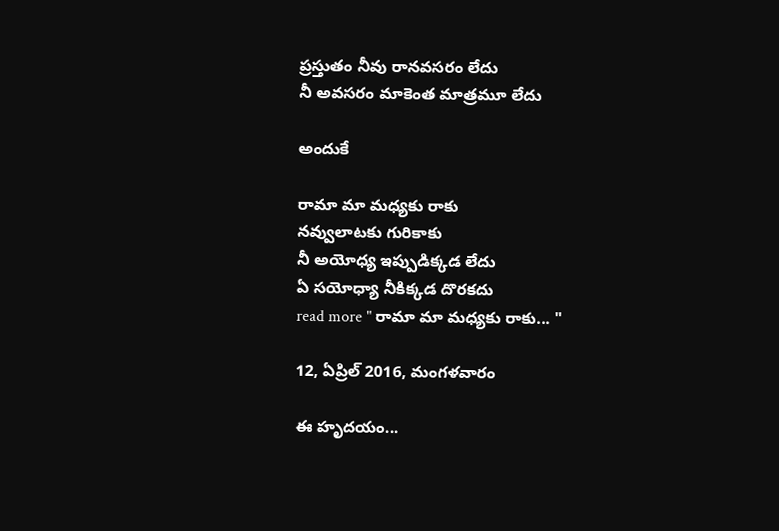ప్రస్తుతం నీవు రానవసరం లేదు
నీ అవసరం మాకెంత మాత్రమూ లేదు

అందుకే

రామా మా మధ్యకు రాకు
నవ్వులాటకు గురికాకు
నీ అయోధ్య ఇప్పుడిక్కడ లేదు
ఏ సయోధ్యా నీకిక్కడ దొరకదు
read more " రామా మా మధ్యకు రాకు... "

12, ఏప్రిల్ 2016, మంగళవారం

ఈ హృదయం...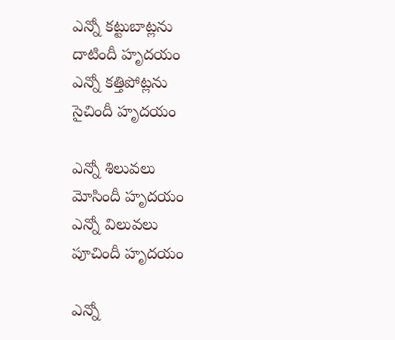ఎన్నో కట్టుబాట్లను
దాటిందీ హృదయం
ఎన్నో కత్తిపోట్లను
సైచిందీ హృదయం

ఎన్నో శిలువలు
మోసిందీ హృదయం
ఎన్నో విలువలు
పూచిందీ హృదయం

ఎన్నో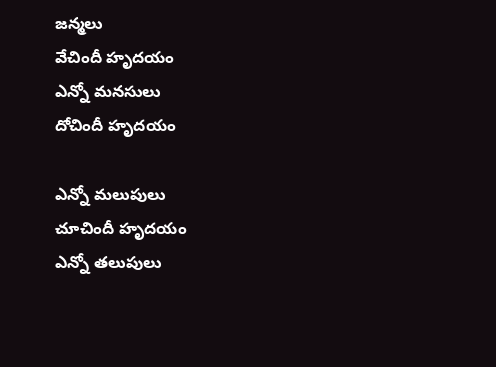జన్మలు
వేచిందీ హృదయం
ఎన్నో మనసులు
దోచిందీ హృదయం

ఎన్నో మలుపులు
చూచిందీ హృదయం
ఎన్నో తలుపులు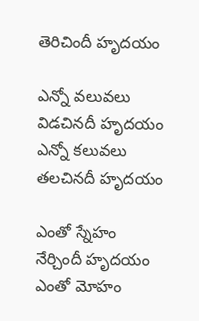తెరిచిందీ హృదయం

ఎన్నో వలువలు
విడచినదీ హృదయం
ఎన్నో కలువలు
తలచినదీ హృదయం

ఎంతో స్నేహం
నేర్చిందీ హృదయం
ఎంతో మోహం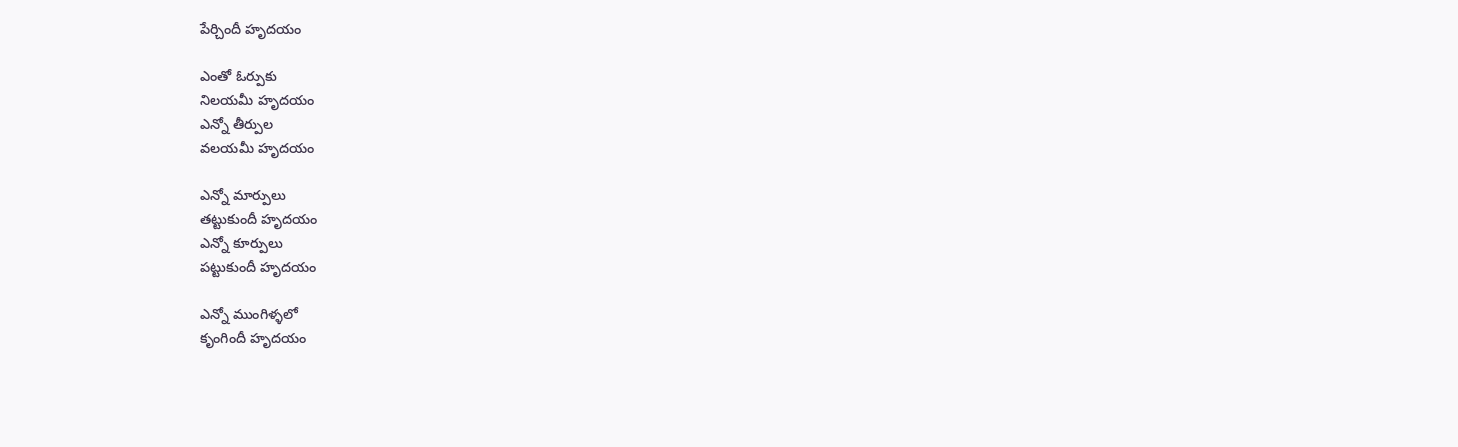పేర్చిందీ హృదయం

ఎంతో ఓర్పుకు
నిలయమీ హృదయం
ఎన్నో తీర్పుల
వలయమీ హృదయం

ఎన్నో మార్పులు
తట్టుకుందీ హృదయం
ఎన్నో కూర్పులు
పట్టుకుందీ హృదయం

ఎన్నో ముంగిళ్ళలో
కృంగిందీ హృదయం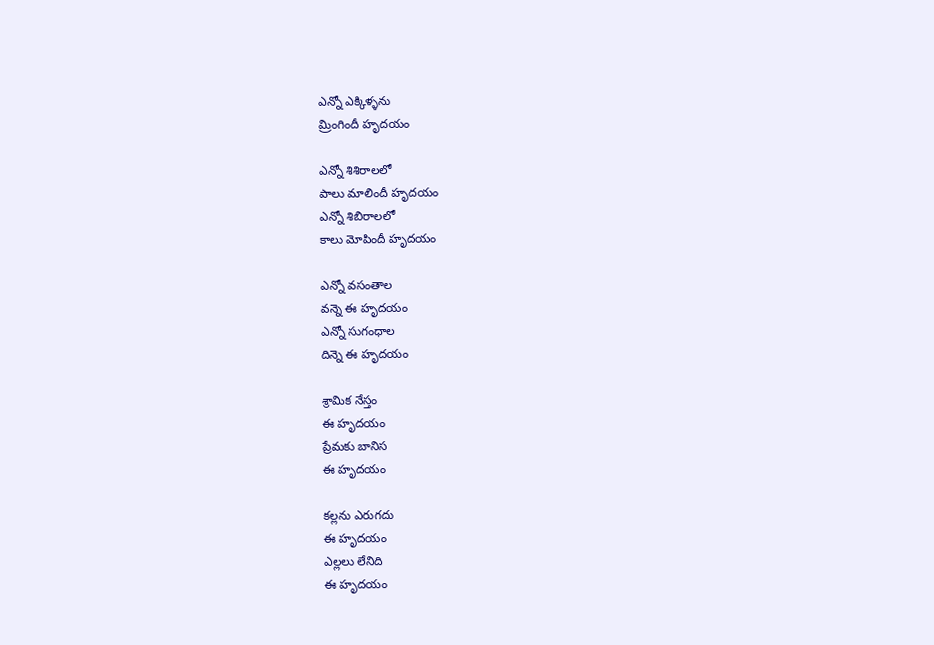ఎన్నో ఎక్కిళ్ళను
మ్రింగిందీ హృదయం

ఎన్నో శిశిరాలలో
పాలు మాలిందీ హృదయం
ఎన్నో శిబిరాలలో
కాలు మోపిందీ హృదయం

ఎన్నో వసంతాల
వన్నె ఈ హృదయం
ఎన్నో సుగంధాల
దిన్నె ఈ హృదయం

శ్రామిక నేస్తం
ఈ హృదయం
ప్రేమకు బానిస
ఈ హృదయం

కల్లను ఎరుగదు
ఈ హృదయం
ఎల్లలు లేనిది
ఈ హృదయం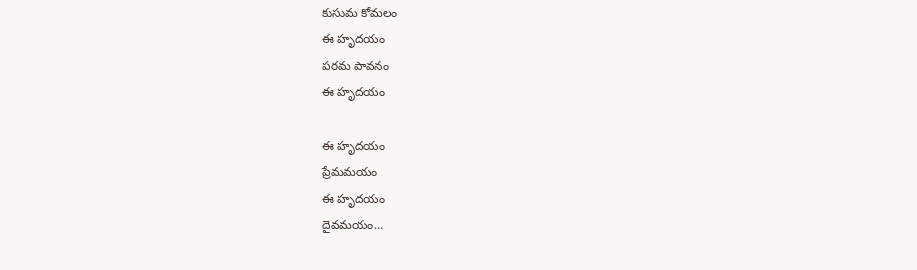కుసుమ కోమలం
ఈ హృదయం
పరమ పావనం
ఈ హృదయం

ఈ హృదయం
ప్రేమమయం
ఈ హృదయం
దైవమయం...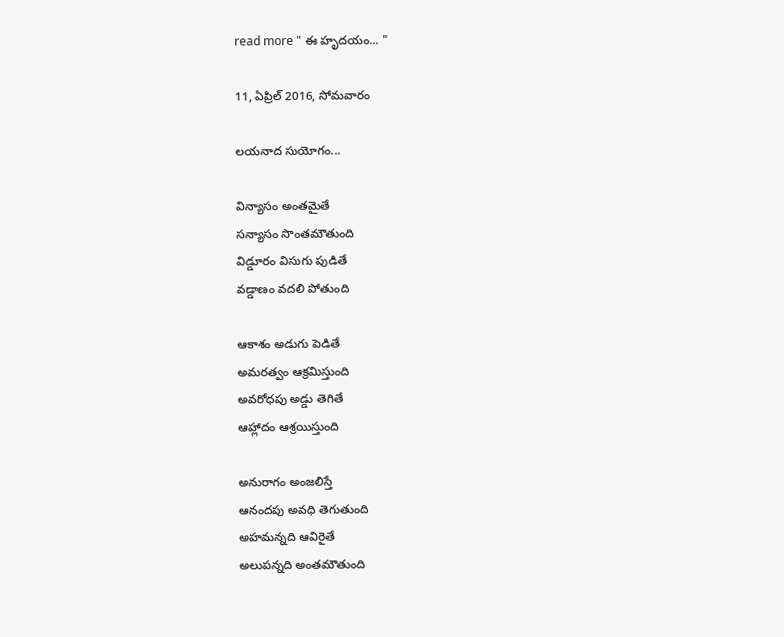read more " ఈ హృదయం... "

11, ఏప్రిల్ 2016, సోమవారం

లయనాద సుయోగం...

విన్యాసం అంతమైతే
సన్యాసం సొంతమౌతుంది
విడ్డూరం విసుగు పుడితే
వడ్డాణం వదలి పోతుంది

ఆకాశం అడుగు పెడితే
అమరత్వం ఆక్రమిస్తుంది
అవరోధపు అడ్డు తెగితే
ఆహ్లాదం ఆశ్రయిస్తుంది

అనురాగం అంజలిస్తే
ఆనందపు అవధి తెగుతుంది
అహమన్నది ఆవిరైతే
అలుపన్నది అంతమౌతుంది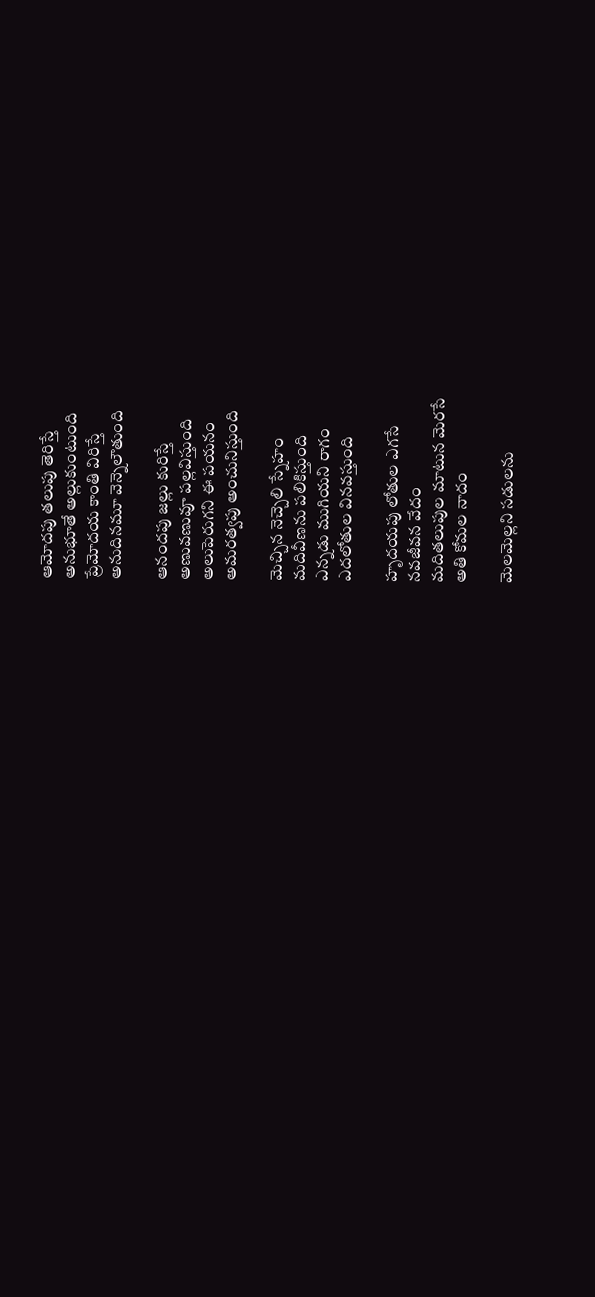ఆమోదపు తలుపు తెరిస్తే
అనుభూతే అల్లుకుంటుంది
ప్రేమోదయ కాంతి విరిస్తే
అనుదినమూ వెన్నెలౌతుంది

ఆనందపు జల్లు కురిస్తే
అణువణువూ పల్లవిస్తుంది
అలుపెరుగని ఈ పయనం
అమరత్వపు అంచునిస్తుంది

మెచ్చిన నెచ్చెలి స్నేహం
మదివీణను పలికిస్తుంది
ఎన్నడు ముగియని రాగం
ఎదలోతుల వినవస్తుంది

హృదయపు లోతుల ఎగసే
నవజీవన వేదం
మదితలుపుల మాటున మెరసే
అతి కోమల నాదం

మెలమెల్లని సడులను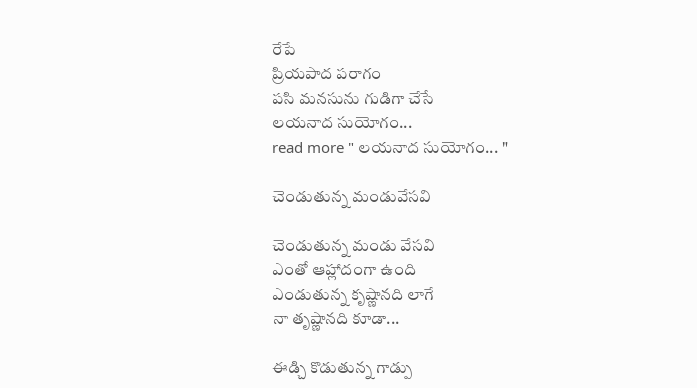రేపే
ప్రియపాద పరాగం
పసి మనసును గుడిగా చేసే
లయనాద సుయోగం...
read more " లయనాద సుయోగం... "

చెండుతున్న మండువేసవి

చెండుతున్న మండు వేసవి
ఎంతో ఆహ్లాదంగా ఉంది
ఎండుతున్న కృష్ణానది లాగే
నా తృష్ణానది కూడా...

ఈడ్చి కొడుతున్న గాడ్పు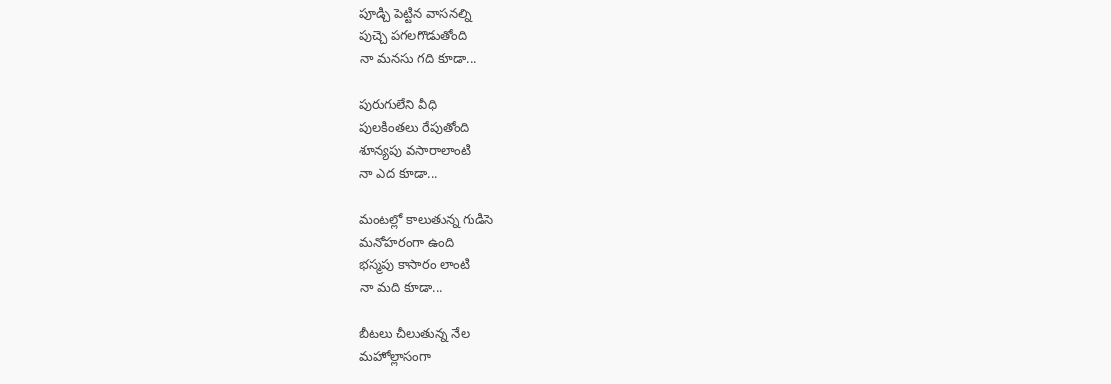పూడ్చి పెట్టిన వాసనల్ని
పుచ్చె పగలగొడుతోంది
నా మనసు గది కూడా...

పురుగులేని వీధి
పులకింతలు రేపుతోంది
శూన్యపు వసారాలాంటి
నా ఎద కూడా...

మంటల్లో కాలుతున్న గుడిసె
మనోహరంగా ఉంది
భస్మపు కాసారం లాంటి
నా మది కూడా...

బీటలు చీలుతున్న నేల
మహోల్లాసంగా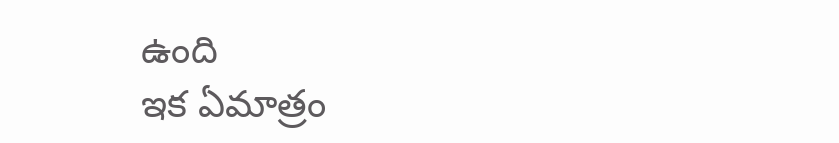ఉంది
ఇక ఏమాత్రం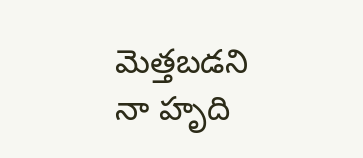మెత్తబడని
నా హృది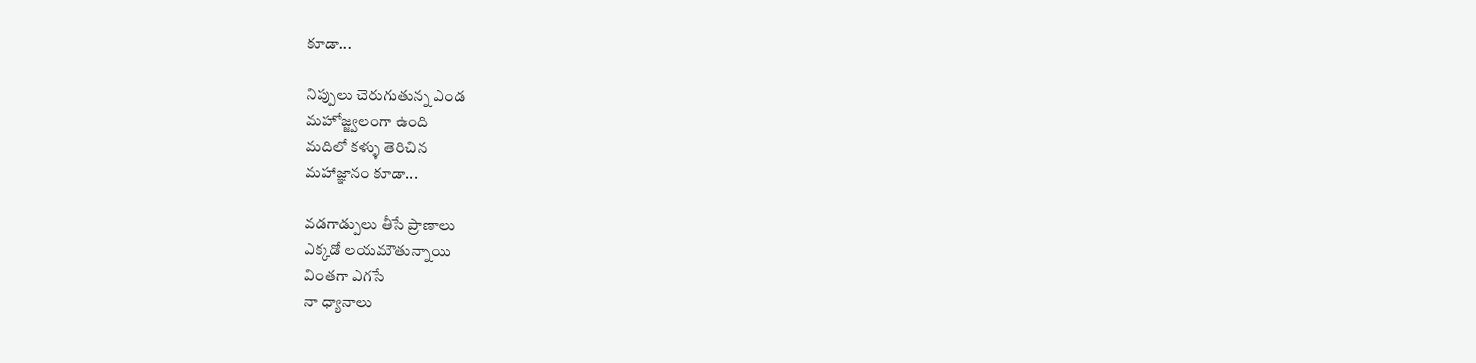కూడా...

నిప్పులు చెరుగుతున్న ఎండ
మహోజ్జ్వలంగా ఉంది
మదిలో కళ్ళు తెరిచిన
మహాజ్ఞానం కూడా...

వడగాడ్పులు తీసే ప్రాణాలు
ఎక్కడో లయమౌతున్నాయి
వింతగా ఎగసే
నా ధ్యానాలు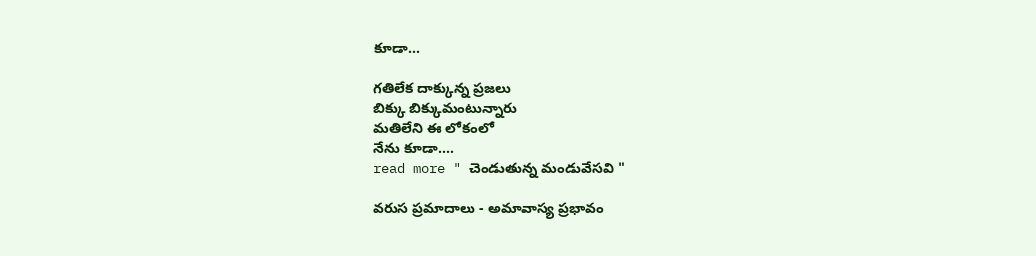కూడా...

గతిలేక దాక్కున్న ప్రజలు
బిక్కు బిక్కుమంటున్నారు
మతిలేని ఈ లోకంలో
నేను కూడా....
read more " చెండుతున్న మండువేసవి "

వరుస ప్రమాదాలు - అమావాస్య ప్రభావం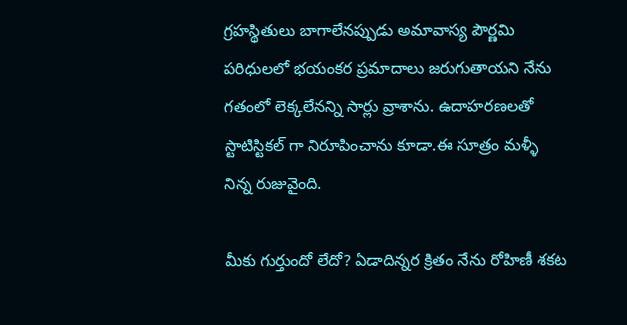గ్రహస్థితులు బాగాలేనప్పుడు అమావాస్య పౌర్ణమి పరిధులలో భయంకర ప్రమాదాలు జరుగుతాయని నేను గతంలో లెక్కలేనన్ని సార్లు వ్రాశాను. ఉదాహరణలతో స్టాటిస్టికల్ గా నిరూపించాను కూడా.ఈ సూత్రం మళ్ళీ నిన్న రుజువైంది.

మీకు గుర్తుందో లేదో? ఏడాదిన్నర క్రితం నేను రోహిణీ శకట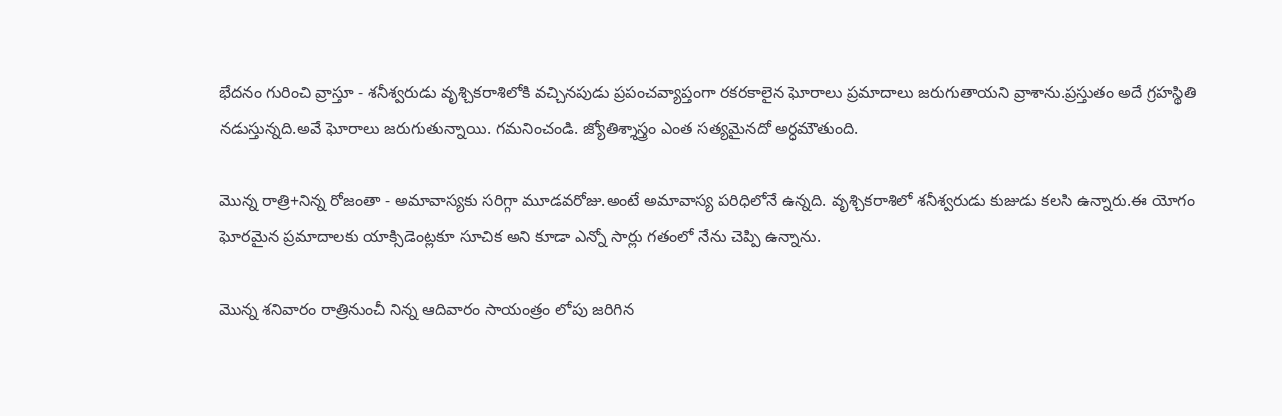భేదనం గురించి వ్రాస్తూ - శనీశ్వరుడు వృశ్చికరాశిలోకి వచ్చినపుడు ప్రపంచవ్యాప్తంగా రకరకాలైన ఘోరాలు ప్రమాదాలు జరుగుతాయని వ్రాశాను.ప్రస్తుతం అదే గ్రహస్థితి నడుస్తున్నది.అవే ఘోరాలు జరుగుతున్నాయి. గమనించండి. జ్యోతిశ్శాస్త్రం ఎంత సత్యమైనదో అర్ధమౌతుంది.

మొన్న రాత్రి+నిన్న రోజంతా - అమావాస్యకు సరిగ్గా మూడవరోజు.అంటే అమావాస్య పరిధిలోనే ఉన్నది. వృశ్చికరాశిలో శనీశ్వరుడు కుజుడు కలసి ఉన్నారు.ఈ యోగం ఘోరమైన ప్రమాదాలకు యాక్సిడెంట్లకూ సూచిక అని కూడా ఎన్నో సార్లు గతంలో నేను చెప్పి ఉన్నాను.

మొన్న శనివారం రాత్రినుంచీ నిన్న ఆదివారం సాయంత్రం లోపు జరిగిన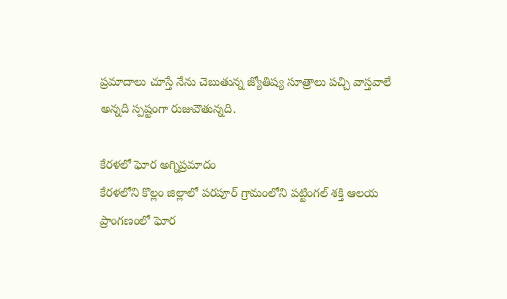ప్రమాదాలు చూస్తే నేను చెబుతున్న జ్యోతిష్య సూత్రాలు పచ్చి వాస్తవాలే అన్నది స్పష్టంగా రుజువౌతున్నది.

కేరళలో ఘోర అగ్నిప్రమాదం
కేరళలోని కొల్లం జిల్లాలో పరపూర్ గ్రామంలోని పట్టింగల్ శక్తి ఆలయ ప్రాంగణంలో ఘోర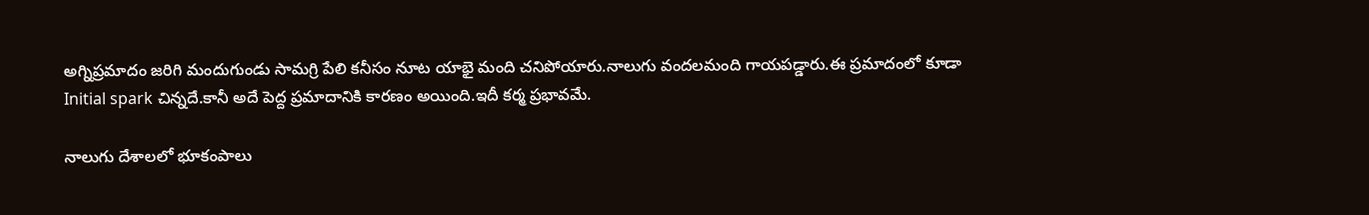అగ్నిప్రమాదం జరిగి మందుగుండు సామగ్రి పేలి కనీసం నూట యాభై మంది చనిపోయారు.నాలుగు వందలమంది గాయపడ్డారు.ఈ ప్రమాదంలో కూడా Initial spark చిన్నదే.కానీ అదే పెద్ద ప్రమాదానికి కారణం అయింది.ఇదీ కర్మ ప్రభావమే.

నాలుగు దేశాలలో భూకంపాలు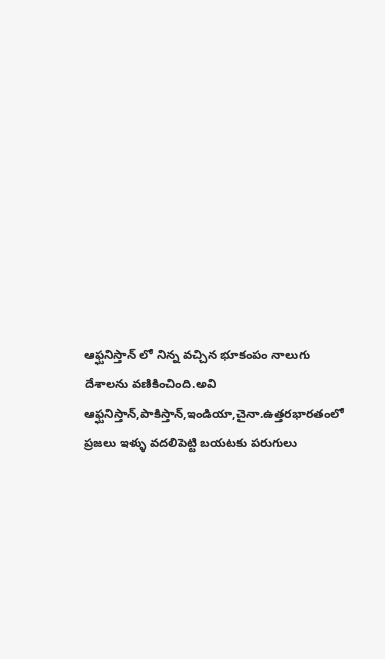ఆఫ్ఘనిస్తాన్ లో నిన్న వచ్చిన భూకంపం నాలుగు దేశాలను వణికించింది.అవి ఆఫ్ఘనిస్తాన్,పాకిస్తాన్,ఇండియా,చైనా.ఉత్తరభారతంలో ప్రజలు ఇళ్ళు వదలిపెట్టి బయటకు పరుగులు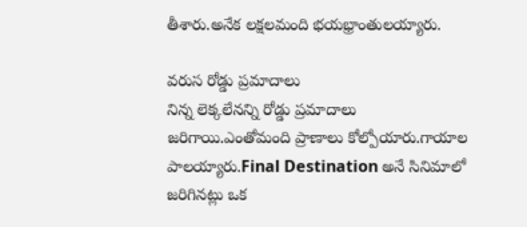తీశారు.అనేక లక్షలమంది భయభ్రాంతులయ్యారు.

వరుస రోడ్డు ప్రమాదాలు
నిన్న లెక్కలేనన్ని రోడ్డు ప్రమాదాలు జరిగాయి.ఎంతోమంది ప్రాణాలు కోల్పోయారు.గాయాల పాలయ్యారు.Final Destination అనే సినిమాలో జరిగినట్లు ఒక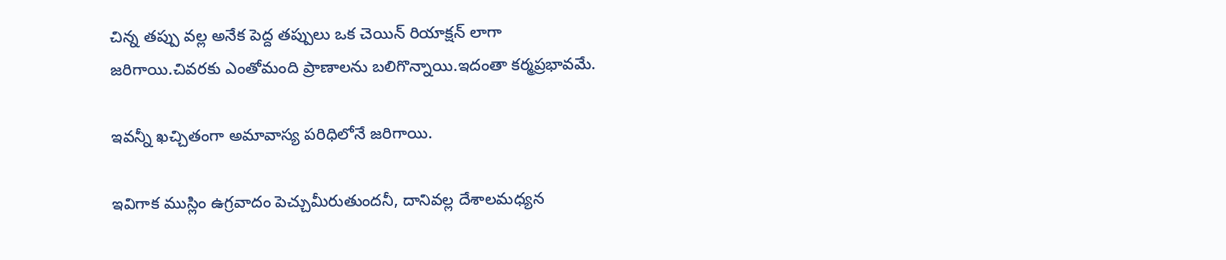చిన్న తప్పు వల్ల అనేక పెద్ద తప్పులు ఒక చెయిన్ రియాక్షన్ లాగా జరిగాయి.చివరకు ఎంతోమంది ప్రాణాలను బలిగొన్నాయి.ఇదంతా కర్మప్రభావమే.

ఇవన్నీ ఖచ్చితంగా అమావాస్య పరిధిలోనే జరిగాయి.

ఇవిగాక ముస్లిం ఉగ్రవాదం పెచ్చుమీరుతుందనీ, దానివల్ల దేశాలమధ్యన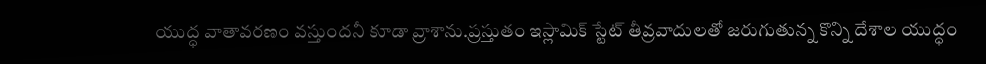యుద్ధ వాతావరణం వస్తుందనీ కూడా వ్రాశాను.ప్రస్తుతం ఇస్లామిక్ స్టేట్ తీవ్రవాదులతో జరుగుతున్న కొన్ని దేశాల యుద్ధం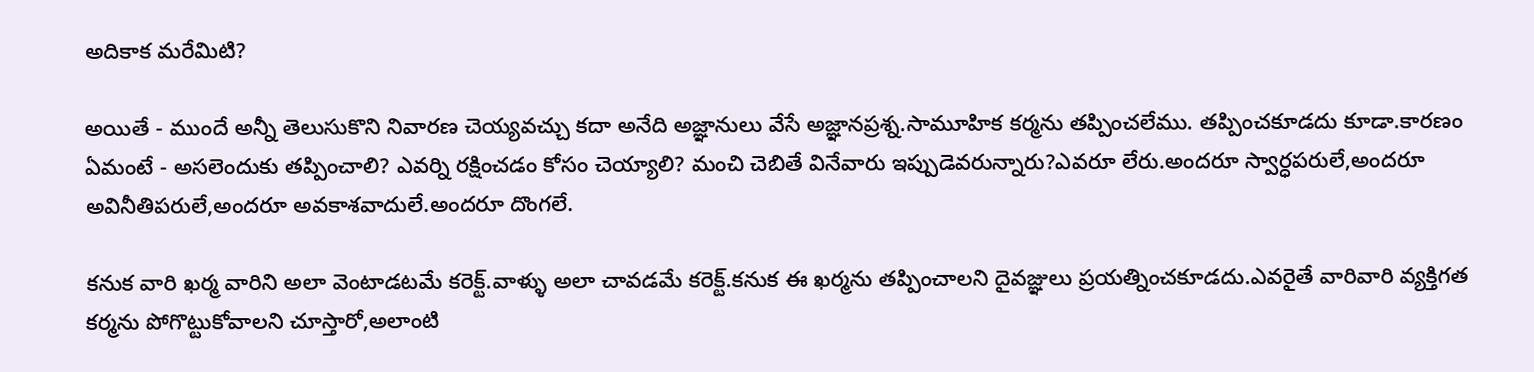అదికాక మరేమిటి?

అయితే - ముందే అన్నీ తెలుసుకొని నివారణ చెయ్యవచ్చు కదా అనేది అజ్ఞానులు వేసే అజ్ఞానప్రశ్న.సామూహిక కర్మను తప్పించలేము. తప్పించకూడదు కూడా.కారణం ఏమంటే - అసలెందుకు తప్పించాలి? ఎవర్ని రక్షించడం కోసం చెయ్యాలి? మంచి చెబితే వినేవారు ఇప్పుడెవరున్నారు?ఎవరూ లేరు.అందరూ స్వార్ధపరులే,అందరూ అవినీతిపరులే,అందరూ అవకాశవాదులే.అందరూ దొంగలే.

కనుక వారి ఖర్మ వారిని అలా వెంటాడటమే కరెక్ట్.వాళ్ళు అలా చావడమే కరెక్ట్.కనుక ఈ ఖర్మను తప్పించాలని దైవజ్ఞులు ప్రయత్నించకూడదు.ఎవరైతే వారివారి వ్యక్తిగత కర్మను పోగొట్టుకోవాలని చూస్తారో,అలాంటి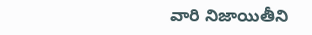వారి నిజాయితీని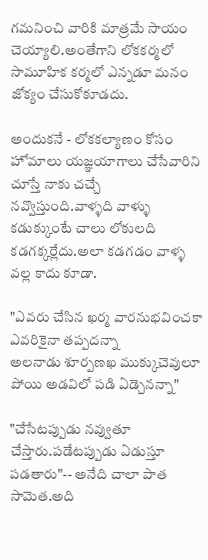గమనించి వారికి మాత్రమే సాయం చెయ్యాలి.అంతేగాని లోకకర్మలో సామూహిక కర్మలో ఎన్నడూ మనం జోక్యం చేసుకోకూడదు.

అందుకనే - లోకకల్యాణం కోసం హోమాలు యజ్ఞయాగాలు చేసేవారిని చూస్తే నాకు చచ్చే నవ్వొస్తుంది.వాళ్ళది వాళ్ళు కడుక్కుంటే చాలు లోకులది కడగక్కర్లేదు.అలా కడగడం వాళ్ళ వల్ల కాదు కూడా.

"ఎవరు చేసిన ఖర్మ వారనుభవించకా ఎవరికైనా తప్పదన్నా
అలనాడు శూర్పణఖ ముక్కుచెవులూ పోయి అడవిలో పడి ఏడ్చెనన్నా"

"చేసేటప్పుడు నవ్వుతూ చేస్తారు.పడేటప్పుడు ఏడుస్తూ పడతారు"-- అనేది చాలా పాత సామెత.అది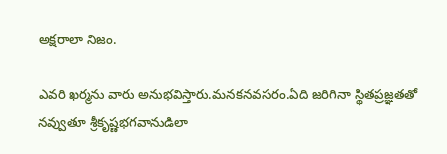అక్షరాలా నిజం.

ఎవరి ఖర్మను వారు అనుభవిస్తారు.మనకనవసరం.ఏది జరిగినా స్థితప్రజ్ఞతతో నవ్వుతూ శ్రీకృష్ణభగవానుడిలా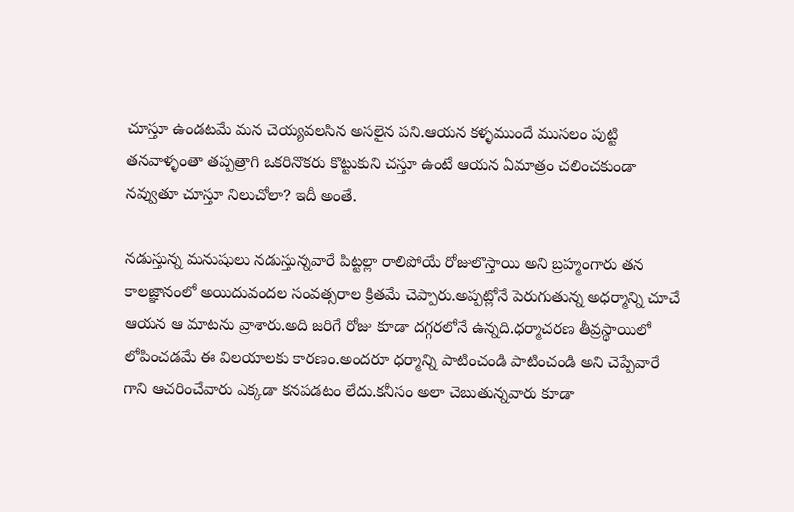చూస్తూ ఉండటమే మన చెయ్యవలసిన అసలైన పని.ఆయన కళ్ళముందే ముసలం పుట్టి తనవాళ్ళంతా తప్పత్రాగి ఒకరినొకరు కొట్టుకుని చస్తూ ఉంటే ఆయన ఏమాత్రం చలించకుండా నవ్వుతూ చూస్తూ నిలుచోలా? ఇదీ అంతే.

నడుస్తున్న మనుషులు నడుస్తున్నవారే పిట్టల్లా రాలిపోయే రోజులొస్తాయి అని బ్రహ్మంగారు తన కాలజ్ఞానంలో అయిదువందల సంవత్సరాల క్రితమే చెప్పారు.అప్పట్లోనే పెరుగుతున్న అధర్మాన్ని చూచే ఆయన ఆ మాటను వ్రాశారు.అది జరిగే రోజు కూడా దగ్గరలోనే ఉన్నది.ధర్మాచరణ తీవ్రస్థాయిలో లోపించడమే ఈ విలయాలకు కారణం.అందరూ ధర్మాన్ని పాటించండి పాటించండి అని చెప్పేవారే గాని ఆచరించేవారు ఎక్కడా కనపడటం లేదు.కనీసం అలా చెబుతున్నవారు కూడా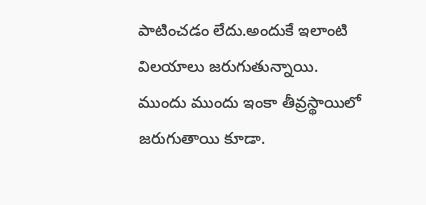పాటించడం లేదు.అందుకే ఇలాంటి విలయాలు జరుగుతున్నాయి. ముందు ముందు ఇంకా తీవ్రస్థాయిలో జరుగుతాయి కూడా.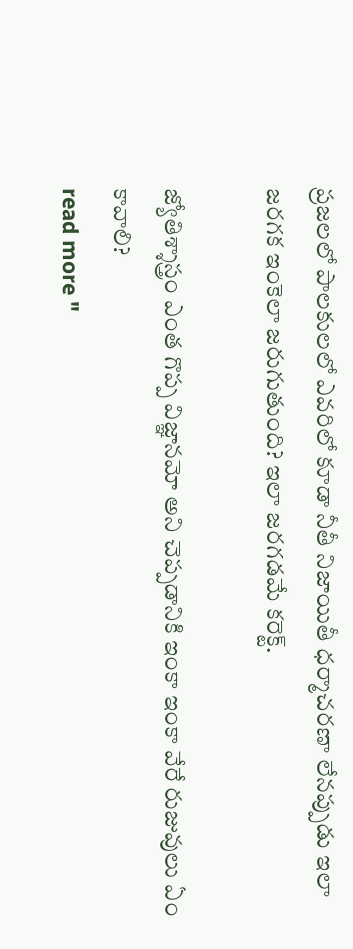ప్రజలలో పాలకులలో ఎవరిలో కూడా నీతీ నిజాయితీ ధర్మాచరణా లేనప్పుడు ఇలా జరగక ఇంకెలా జరుగుతుంది? ఇలా జరగడమే కరెక్ట్.

జ్యోతిశ్శాస్త్రం ఎంత గొప్ప విజ్ఞానమో అని చెప్పడానికి ఇంకా ఇంకా వేరే రుజువులు ఏం కావాలి?
read more "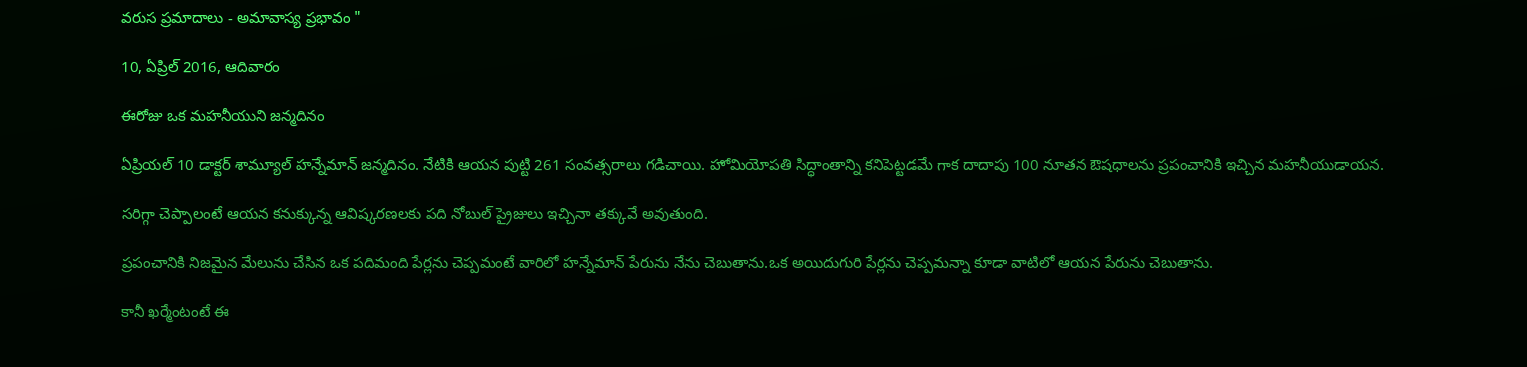వరుస ప్రమాదాలు - అమావాస్య ప్రభావం "

10, ఏప్రిల్ 2016, ఆదివారం

ఈరోజు ఒక మహనీయుని జన్మదినం

ఏప్రియల్ 10 డాక్టర్ శామ్యూల్ హన్నేమాన్ జన్మదినం. నేటికి ఆయన పుట్టి 261 సంవత్సరాలు గడిచాయి. హోమియోపతి సిద్ధాంతాన్ని కనిపెట్టడమే గాక దాదాపు 100 నూతన ఔషధాలను ప్రపంచానికి ఇచ్చిన మహనీయుడాయన.

సరిగ్గా చెప్పాలంటే ఆయన కనుక్కున్న ఆవిష్కరణలకు పది నోబుల్ ప్రైజులు ఇచ్చినా తక్కువే అవుతుంది.

ప్రపంచానికి నిజమైన మేలును చేసిన ఒక పదిమంది పేర్లను చెప్పమంటే వారిలో హన్నేమాన్ పేరును నేను చెబుతాను.ఒక అయిదుగురి పేర్లను చెప్పమన్నా కూడా వాటిలో ఆయన పేరును చెబుతాను.

కానీ ఖర్మేంటంటే ఈ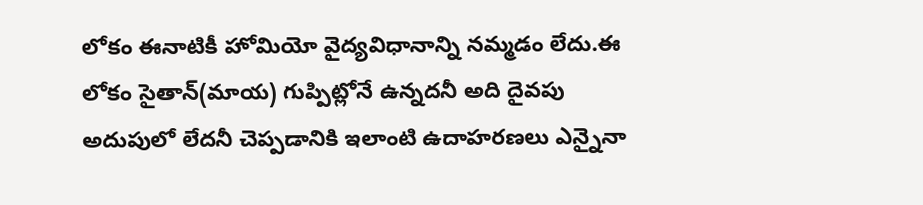లోకం ఈనాటికీ హోమియో వైద్యవిధానాన్ని నమ్మడం లేదు.ఈ లోకం సైతాన్(మాయ) గుప్పిట్లోనే ఉన్నదనీ అది దైవపు అదుపులో లేదనీ చెప్పడానికి ఇలాంటి ఉదాహరణలు ఎన్నైనా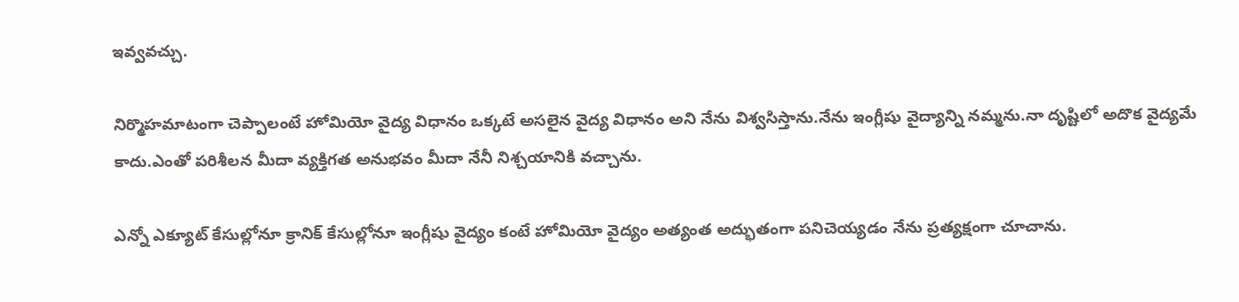ఇవ్వవచ్చు.

నిర్మొహమాటంగా చెప్పాలంటే హోమియో వైద్య విధానం ఒక్కటే అసలైన వైద్య విధానం అని నేను విశ్వసిస్తాను.నేను ఇంగ్లీషు వైద్యాన్ని నమ్మను.నా దృష్టిలో అదొక వైద్యమే కాదు.ఎంతో పరిశీలన మీదా వ్యక్తిగత అనుభవం మీదా నేనీ నిశ్చయానికి వచ్చాను.

ఎన్నో ఎక్యూట్ కేసుల్లోనూ క్రానిక్ కేసుల్లోనూ ఇంగ్లీషు వైద్యం కంటే హోమియో వైద్యం అత్యంత అద్భుతంగా పనిచెయ్యడం నేను ప్రత్యక్షంగా చూచాను.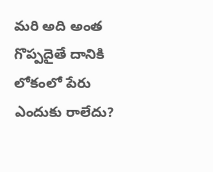మరి అది అంత గొప్పదైతే దానికి లోకంలో పేరు ఎందుకు రాలేదు?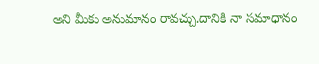అని మీకు అనుమానం రావచ్చు.దానికి నా సమాధానం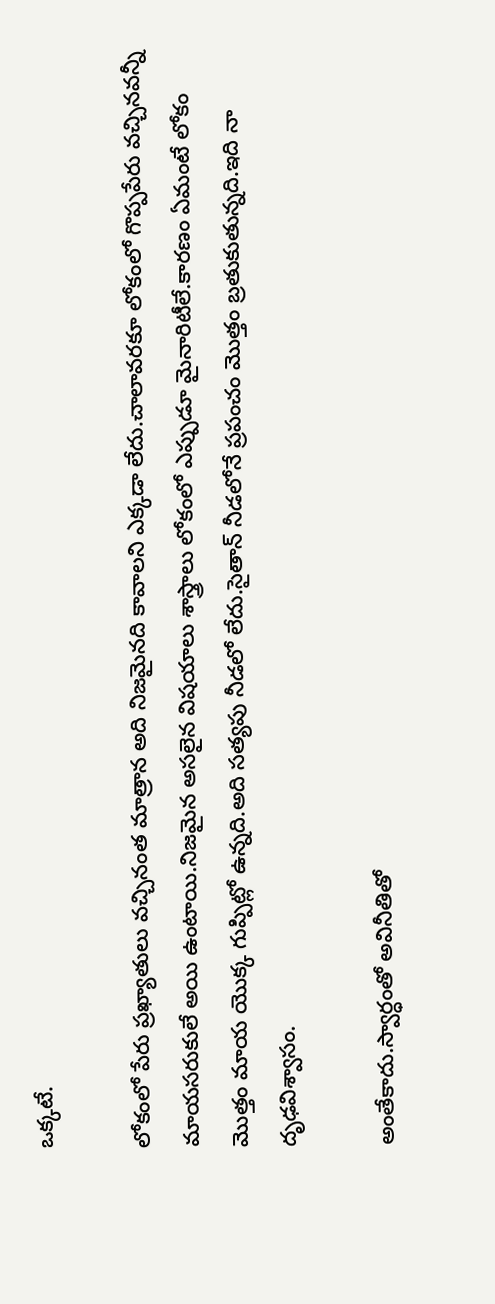ఒక్కటే.

లోకంలో పేరు ప్రఖ్యాతులు వచ్చినంత మాత్రాన అది నిజమైనది కావాలని ఎక్కడా లేదు.చాలావరకూ లోకంలో గొప్పపేరు వచ్చినవన్నీ మాయసరుకులే అయి ఉంటాయి.నిజమైన అసలైన విషయాలు శాస్త్రాలు లోకంలో ఎప్పుడూ మైనారిటీలే.కారణం ఏమంటే లోకం మొత్తం మాయ యొక్క గుప్పిట్లో ఉన్నది.అది సత్యపు నీడలో లేదు.సైతాన్ నీడలోనే ప్రపంచం మొత్తం బ్రతుకుతున్నది.ఇది నా దృఢవిశ్వాసం.

అంతేకాదు.స్వార్ధంతో అవినీతితో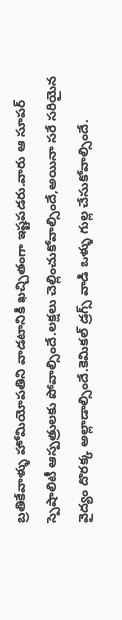బ్రతికేవాళ్ళు హోమియోపతిని వాడటానికి ఖచ్చితంగా ఇష్టపడరు.వారు ఆ సూపర్ స్పెషాలిటీ ఆస్పత్రులకు పోవాల్సిందే.లక్షలు చెల్లించుకోవాల్సిందే,అయినా సరే సరియైన వైద్యం దొరక్క అల్లాడాల్సిందే.కెమికల్ డ్రగ్స్ వాడి ఒళ్ళు గుల్ల చేసుకోవాల్సిందే.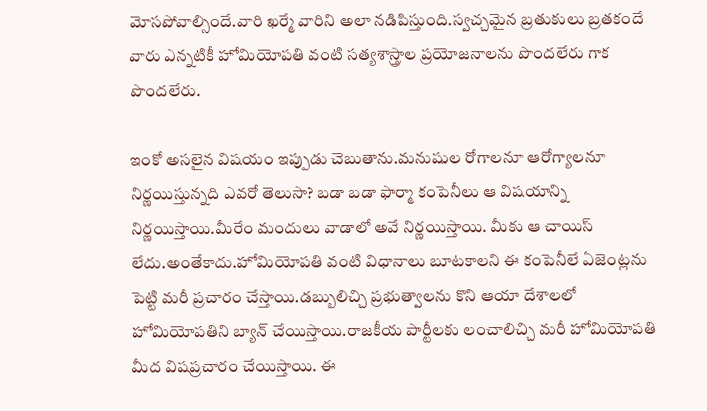మోసపోవాల్సిందే.వారి ఖర్మే వారిని అలా నడిపిస్తుంది.స్వచ్చమైన బ్రతుకులు బ్రతకందే వారు ఎన్నటికీ హోమియోపతి వంటి సత్యశాస్త్రాల ప్రయోజనాలను పొందలేరు గాక పొందలేరు.

ఇంకో అసలైన విషయం ఇప్పుడు చెబుతాను.మనుషుల రోగాలనూ ఆరోగ్యాలనూ నిర్ణయిస్తున్నది ఎవరో తెలుసా? బడా బడా ఫార్మా కంపెనీలు ఆ విషయాన్ని నిర్ణయిస్తాయి.మీరేం మందులు వాడాలో అవే నిర్ణయిస్తాయి. మీకు ఆ చాయిస్ లేదు.అంతేకాదు.హోమియోపతి వంటి విధానాలు బూటకాలని ఈ కంపెనీలే ఏజెంట్లను పెట్టి మరీ ప్రచారం చేస్తాయి.డబ్బులిచ్చి ప్రభుత్వాలను కొని ఆయా దేశాలలో హోమియోపతిని బ్యాన్ చేయిస్తాయి.రాజకీయ పార్టీలకు లంచాలిచ్చి మరీ హోమియోపతి మీద విషప్రచారం చేయిస్తాయి. ఈ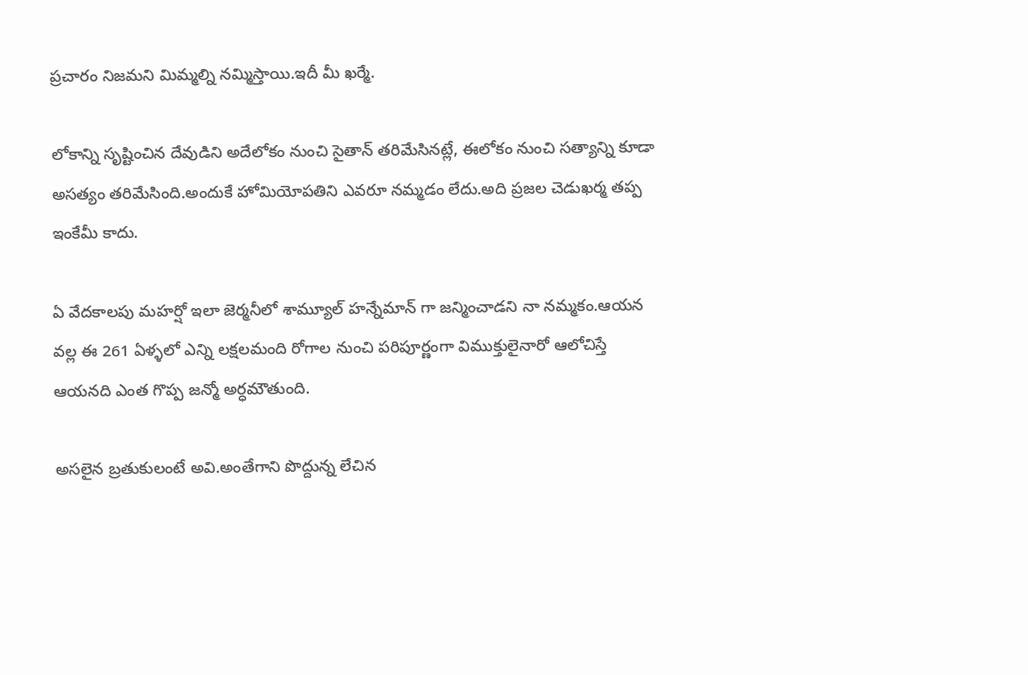ప్రచారం నిజమని మిమ్మల్ని నమ్మిస్తాయి.ఇదీ మీ ఖర్మే.

లోకాన్ని సృష్టించిన దేవుడిని అదేలోకం నుంచి సైతాన్ తరిమేసినట్లే, ఈలోకం నుంచి సత్యాన్ని కూడా అసత్యం తరిమేసింది.అందుకే హోమియోపతిని ఎవరూ నమ్మడం లేదు.అది ప్రజల చెడుఖర్మ తప్ప ఇంకేమీ కాదు.

ఏ వేదకాలపు మహర్షో ఇలా జెర్మనీలో శామ్యూల్ హన్నేమాన్ గా జన్మించాడని నా నమ్మకం.ఆయన వల్ల ఈ 261 ఏళ్ళలో ఎన్ని లక్షలమంది రోగాల నుంచి పరిపూర్ణంగా విముక్తులైనారో ఆలోచిస్తే ఆయనది ఎంత గొప్ప జన్మో అర్ధమౌతుంది.

అసలైన బ్రతుకులంటే అవి.అంతేగాని పొద్దున్న లేచిన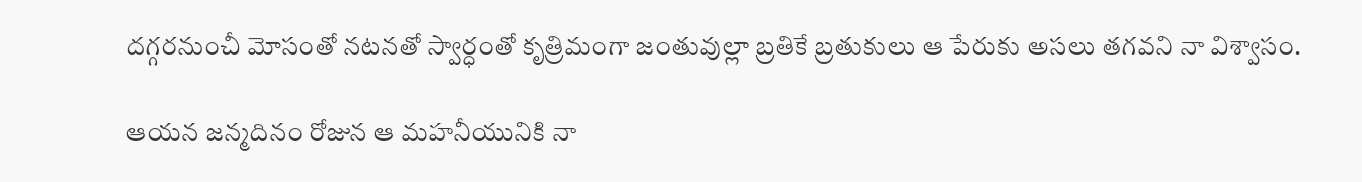దగ్గరనుంచీ మోసంతో నటనతో స్వార్ధంతో కృత్రిమంగా జంతువుల్లా బ్రతికే బ్రతుకులు ఆ పేరుకు అసలు తగవని నా విశ్వాసం.

ఆయన జన్మదినం రోజున ఆ మహనీయునికి నా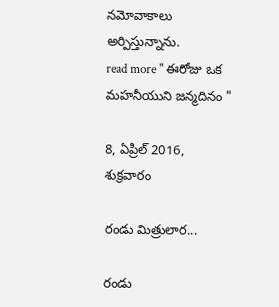నమోవాకాలు అర్పిస్తున్నాను.
read more " ఈరోజు ఒక మహనీయుని జన్మదినం "

8, ఏప్రిల్ 2016, శుక్రవారం

రండు మిత్రులార...

రండు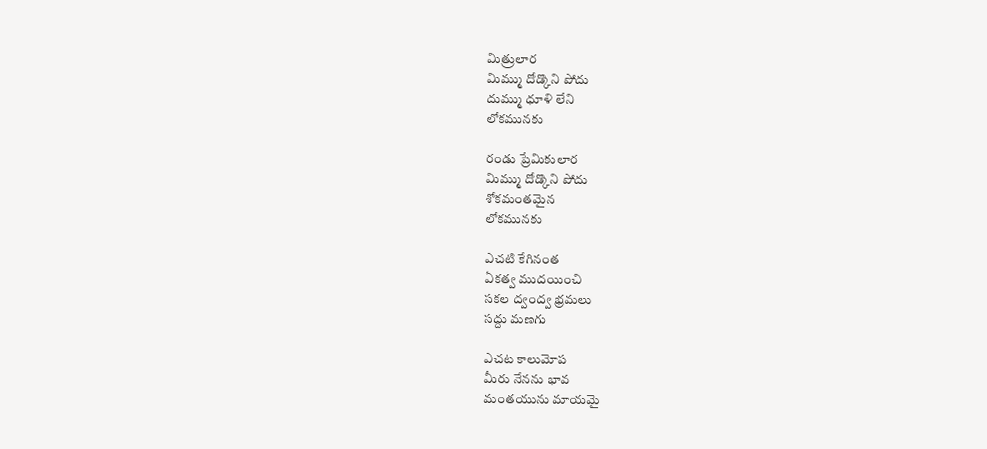మిత్రులార
మిమ్ము దోడ్కొని పోదు
దుమ్ము ధూళి లేని
లోకమునకు

రండు ప్రేమికులార
మిమ్ము దోడ్కొని పోదు
శోకమంతమైన
లోకమునకు

ఎచటి కేగినంత
ఏకత్వ ముదయించి
సకల ద్వంద్వ భ్రమలు
సద్దు మణగు

ఎచట కాలుమోప
మీరు నేనను భావ
మంతయును మాయమై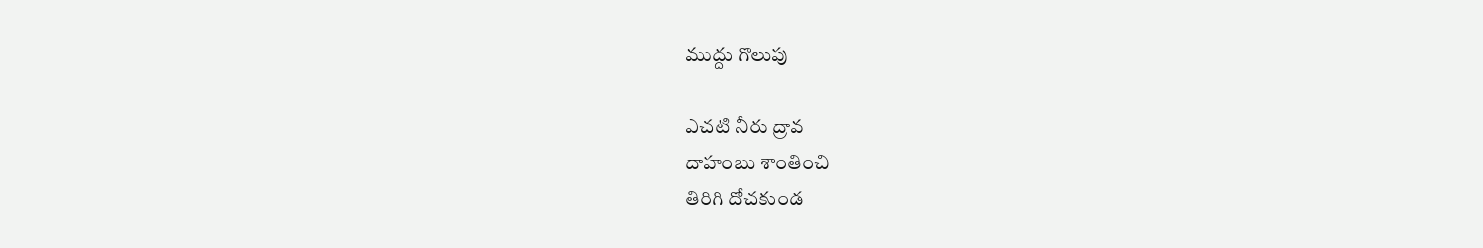ముద్దు గొలుపు

ఎచటి నీరు ద్రావ
దాహంబు శాంతించి
తిరిగి దోచకుండ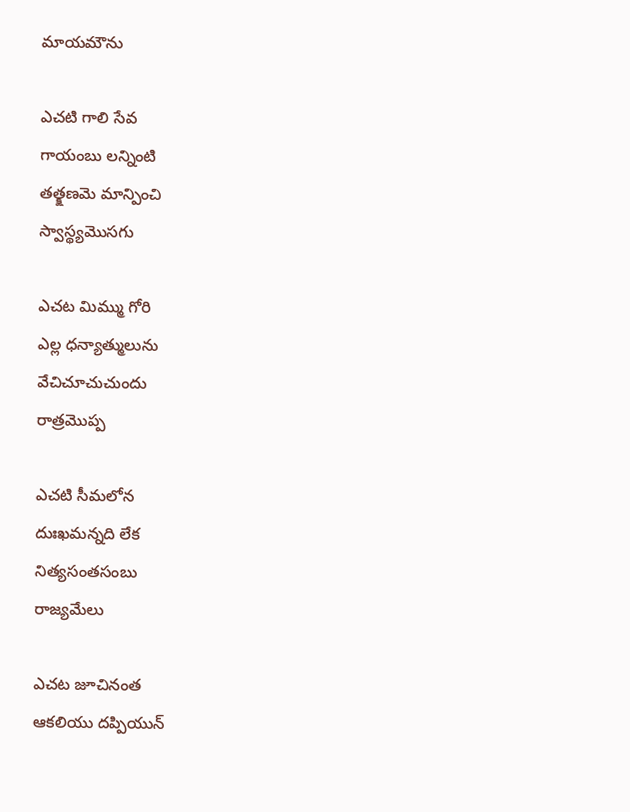మాయమౌను

ఎచటి గాలి సేవ
గాయంబు లన్నింటి
తత్క్షణమె మాన్పించి
స్వాస్థ్యమొసగు

ఎచట మిమ్ము గోరి
ఎల్ల ధన్యాత్ములును
వేచిచూచుచుందు
రాత్రమొప్ప

ఎచటి సీమలోన
దుఃఖమన్నది లేక
నిత్యసంతసంబు
రాజ్యమేలు

ఎచట జూచినంత
ఆకలియు దప్పియున్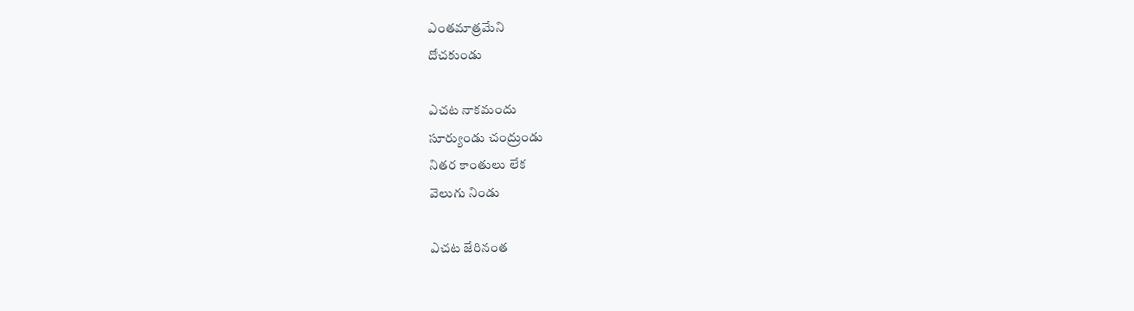ఎంతమాత్రమేని
దోచకుండు

ఎచట నాకమందు
సూర్యుండు చంద్రుండు
నితర కాంతులు లేక
వెలుగు నిండు

ఎచట జేరినంత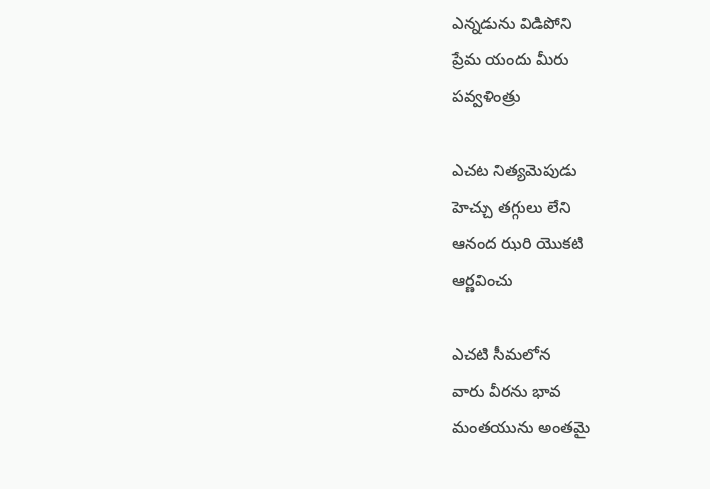ఎన్నడును విడిపోని
ప్రేమ యందు మీరు
పవ్వళింత్రు

ఎచట నిత్యమెపుడు
హెచ్చు తగ్గులు లేని
ఆనంద ఝరి యొకటి
ఆర్ణవించు

ఎచటి సీమలోన
వారు వీరను భావ
మంతయును అంతమై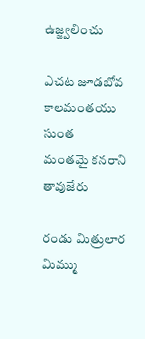ఉజ్జ్వలించు

ఎచట జూడబోవ
కాలమంతయు సుంత
మంతమై కనరాని
తావుజేరు

రండు మిత్రులార
మిమ్ము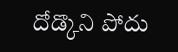దోడ్కొని పోదు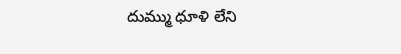దుమ్ము ధూళి లేని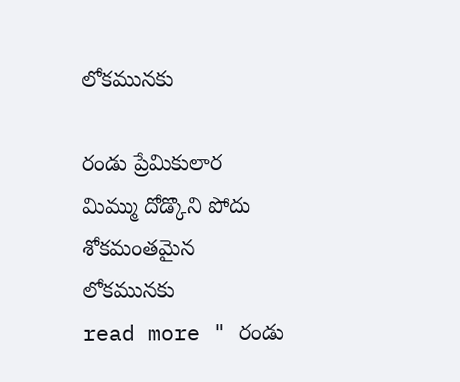లోకమునకు

రండు ప్రేమికులార
మిమ్ము దోడ్కొని పోదు
శోకమంతమైన
లోకమునకు
read more " రండు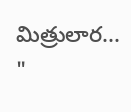మిత్రులార... "